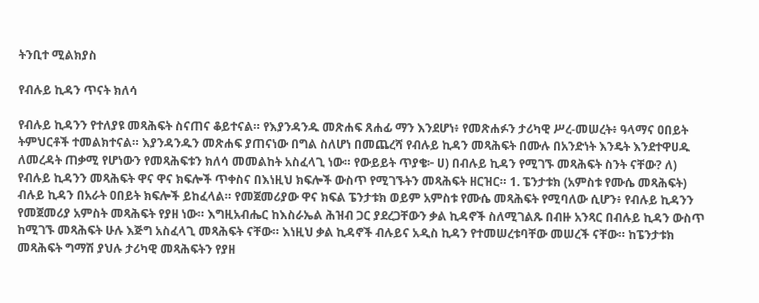ትንቢተ ሚልክያስ

የብሉይ ኪዳን ጥናት ክለሳ

የብሉይ ኪዳንን የተለያዩ መጻሕፍት ስናጠና ቆይተናል። የእያንዳንዱ መጽሐፍ ጸሐፊ ማን እንደሆነ፥ የመጽሐፉን ታሪካዊ ሥረ-መሠረት፥ ዓላማና ዐበይት ትምህርቶች ተመልክተናል። እያንዳንዱን መጽሐፍ ያጠናነው በግል ስለሆነ በመጨረሻ የብሉይ ኪዳን መጻሕፍት በሙሉ በአንድነት እንዴት እንደተዋሀዱ ለመረዳት ጠቃሚ የሆነውን የመጻሕፍቱን ክለሳ መመልከት አስፈላጊ ነው። የውይይት ጥያቄ፦ ሀ) በብሉይ ኪዳን የሚገኙ መጻሕፍት ስንት ናቸው? ለ) የብሉይ ኪዳንን መጻሕፍት ዋና ዋና ክፍሎች ጥቀስና በእነዚህ ክፍሎች ውስጥ የሚገኙትን መጻሕፍት ዘርዝር። 1. ፔንታቱክ (አምስቱ የሙሴ መጻሕፍት) ብሉይ ኪዳን በአራት ዐበይት ክፍሎች ይከፈላል። የመጀመሪያው ዋና ክፍል ፔንታቱክ ወይም አምስቱ የሙሴ መጻሕፍት የሚባለው ሲሆን፥ የብሉይ ኪዳንን የመጀመሪያ አምስት መጻሕፍት የያዘ ነው። እግዚአብሔር ከእስራኤል ሕዝብ ጋር ያደረጋቸውን ቃል ኪዳኖች ስለሚገልጹ በብዙ አንጻር በብሉይ ኪዳን ውስጥ ከሚገኙ መጻሕፍት ሁሉ እጅግ አስፈላጊ መጻሕፍት ናቸው። እነዚህ ቃል ኪዳኖች ብሉይና አዲስ ኪዳን የተመሠረቱባቸው መሠረች ናቸው። ከፔንታቱክ መጻሕፍት ግማሽ ያህሉ ታሪካዊ መጻሕፍትን የያዘ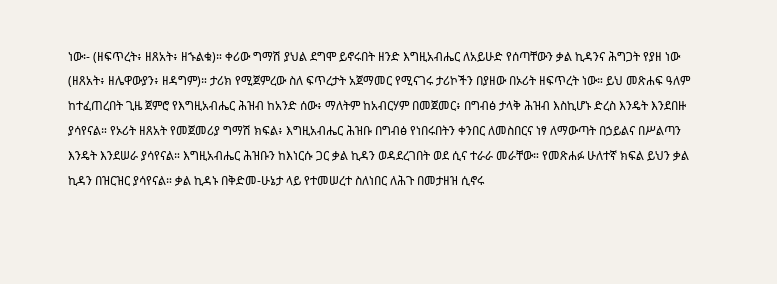ነው፡- (ዘፍጥረት፥ ዘጸአት፥ ዘኁልቁ)። ቀሪው ግማሽ ያህል ደግሞ ይኖሩበት ዘንድ እግዚአብሔር ለአይሁድ የሰጣቸውን ቃል ኪዳንና ሕግጋት የያዘ ነው (ዘጸአት፥ ዘሌዋውያን፥ ዘዳግም)። ታሪክ የሚጀምረው ስለ ፍጥረታት አጀማመር የሚናገሩ ታሪኮችን በያዘው በኦሪት ዘፍጥረት ነው። ይህ መጽሐፍ ዓለም ከተፈጠረበት ጊዜ ጀምሮ የእግዚአብሔር ሕዝብ ከአንድ ሰው፥ ማለትም ከአብርሃም በመጀመር፥ በግብፅ ታላቅ ሕዝብ እስኪሆኑ ድረስ እንዴት እንደበዙ ያሳየናል። የኦሪት ዘጸአት የመጀመሪያ ግማሽ ክፍል፥ እግዚአብሔር ሕዝቡ በግብፅ የነበሩበትን ቀንበር ለመስበርና ነፃ ለማውጣት በኃይልና በሥልጣን እንዴት እንደሠራ ያሳየናል። እግዚአብሔር ሕዝቡን ከእነርሱ ጋር ቃል ኪዳን ወዳደረገበት ወደ ሲና ተራራ መራቸው። የመጽሐፉ ሁለተኛ ክፍል ይህን ቃል ኪዳን በዝርዝር ያሳየናል። ቃል ኪዳኑ በቅድመ-ሁኔታ ላይ የተመሠረተ ስለነበር ለሕጉ በመታዘዝ ሲኖሩ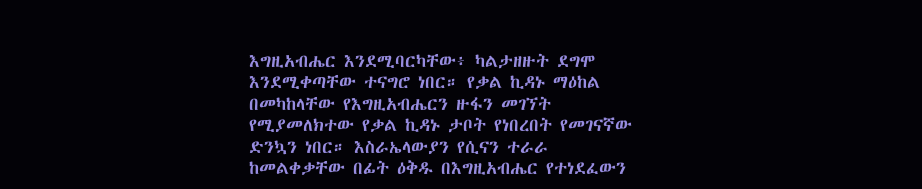እግዚአብሔር እንደሚባርካቸው፥ ካልታዘዙት ደግሞ እንደሚቀጣቸው ተናግሮ ነበር። የቃል ኪዳኑ ማዕከል በመካከላቸው የእግዚአብሔርን ዙፋን መገኘት የሚያመለክተው የቃል ኪዳኑ ታቦት የነበረበት የመገናኛው ድንኳን ነበር። እስራኤላውያን የሲናን ተራራ ከመልቀቃቸው በፊት ዕቅዱ በእግዚአብሔር የተነደፈውን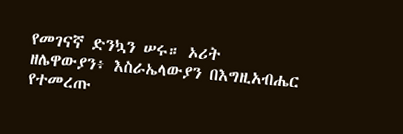የመገናኛ ድንኳን ሠሩ። ኦሪት ዘሌዋውያን፥ እስራኤላውያን በእግዚአብሔር የተመረጡ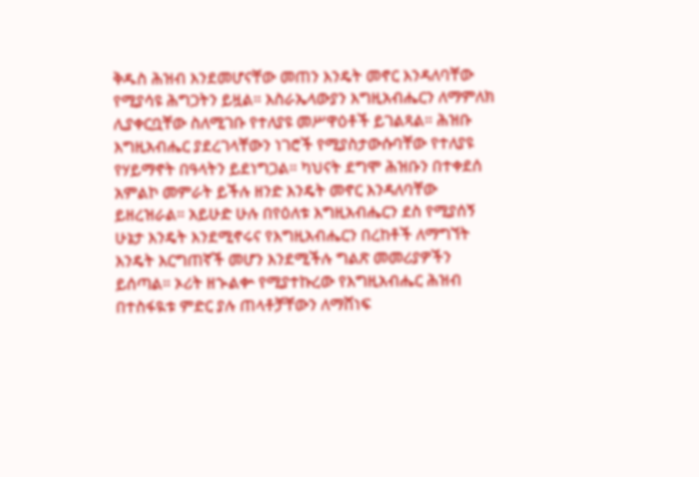ቅዱስ ሕዝብ እንደመሆናቸው መጠን እንዴት መኖር እንዳለባቸው የሚያሳዩ ሕግጋትን ይዟል። እስራኤላውያን እግዚአብሔርን ለማምለክ ሊያቀርቧቸው ስለሚገቡ የተለያዩ መሥዋዕቶች ይገልጻል። ሕዝቡ እግዚአብሔር ያደረገላቸውን ነገሮች የሚያስታውሱባቸው የተለያዩ የሃይማኖት በዓላትን ይደነግጋል። ካህናት ደግሞ ሕዝቡን በተቀደሰ አምልኮ መምራት ይችሉ ዘንድ እንዴት መኖር እንዳለባቸው ይዘረዝራል። አይሁድ ሁሉ በየዕለቱ እግዚአብሔርን ደስ የሚያሰኝ ሁኔታ እንዴት እንደሚኖሩና የእግዚአብሔርን በረከቶች ለማግኘት እንዴት እርግጠኛች መሆን እንደሚችሉ ግልጽ መመሪያዎችን ይሰጣል። ኦሪት ዘኍልቍ የሚያተኩረው የእግዚአብሔር ሕዝብ በተስፋዪቱ ምድር ያሉ ጠላቶቻቸውን ለማሸነፍ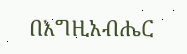በእግዚአብሔር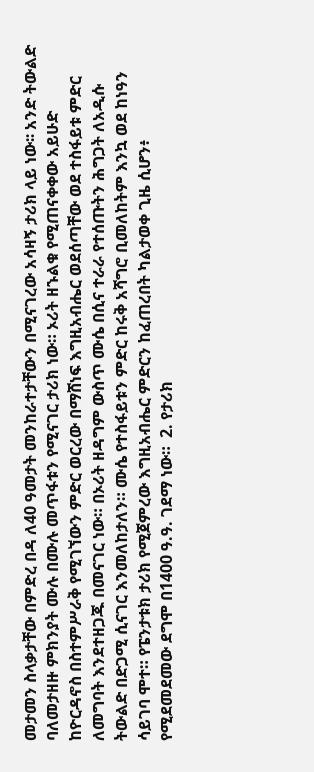መታመን ስላቃታቸው በምድረ በዳ ለ40 ዓመታት መንከራተታቸውን በሚናገረው አሳዛኝ ታሪክ ላይ ነው፡፡ አንድ ትውልድ ባለመታዘዙ ምክንያት ሙሉ በሙሉ መጥፋቱን የሚናገር ታሪክ ነው። ኦሪት ዘኁልቁ የሚጠናቀቀው አይሁድ ከዮርዳኖስ በስተምሥራቅ የሚገኘውን ምድር ወርረው በማሸነፍ እግዚአብሔር ወደሰጣቸው ወደ ተስፋይቱ ምድር ለመግባት እንደተዘጋጁ በመናገር ነው። በኦሪት ዘዳግም ውስጥ ሙሴ በሲና ተራራ የተሰጡትን ሕግጋት ለአዲሱ ትውልድ በድጋሚ ሲናገር እንመለከታለን። ሙሴ የተስፋይቱን ምድር ከሩቅ አሻግሮ ቢመለከትም እንኳ ወደ ከነዓን ሳይገባ ሞተ። የፔንታቱክ ታሪክ የሚጀምረው እግዚአብሔር ምድርን ከፈጠረበት ካልታወቀ ጊዜ ሲሆን፥ የሚደመደመው ደግሞ በ1400 ዓ.ዓ. ገደማ ነው።  2. የታሪክ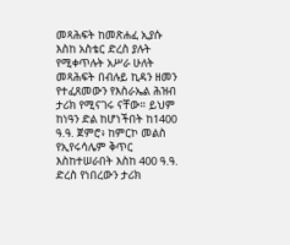መጻሕፍት ከመጽሐፈ ኢያሱ እስከ አስቴር ድረስ ያሉት የሚቀጥሉት አሥራ ሁለት መጻሕፍት በብሉይ ኪዳን ዘመን የተፈጸመውን የእስራኤል ሕዝብ ታሪክ የሚናገሩ ናቸው። ይህም ከነዓን ድል ከሆነችበት ከ1400 ዓ.ዓ. ጀምሮ፥ ከምርኮ መልስ የኢየሩሳሌም ቅጥር እስከተሠራበት እስከ 400 ዓ.ዓ. ድረስ የነበረውን ታሪክ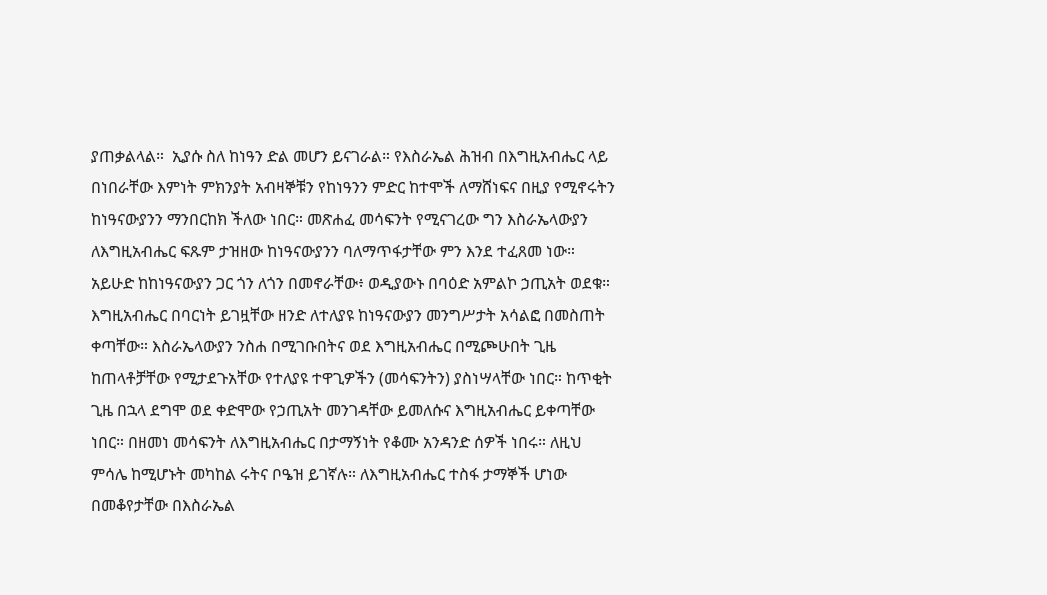ያጠቃልላል።  ኢያሱ ስለ ከነዓን ድል መሆን ይናገራል። የእስራኤል ሕዝብ በእግዚአብሔር ላይ በነበራቸው እምነት ምክንያት አብዛኞቹን የከነዓንን ምድር ከተሞች ለማሸነፍና በዚያ የሚኖሩትን ከነዓናውያንን ማንበርከክ ችለው ነበር። መጽሐፈ መሳፍንት የሚናገረው ግን እስራኤላውያን ለእግዚአብሔር ፍጹም ታዝዘው ከነዓናውያንን ባለማጥፋታቸው ምን እንደ ተፈጸመ ነው። አይሁድ ከከነዓናውያን ጋር ጎን ለጎን በመኖራቸው፥ ወዲያውኑ በባዕድ አምልኮ ኃጢአት ወደቁ። እግዚአብሔር በባርነት ይገዟቸው ዘንድ ለተለያዩ ከነዓናውያን መንግሥታት አሳልፎ በመስጠት ቀጣቸው። እስራኤላውያን ንስሐ በሚገቡበትና ወደ እግዚአብሔር በሚጮሁበት ጊዜ ከጠላቶቻቸው የሚታደጉአቸው የተለያዩ ተዋጊዎችን (መሳፍንትን) ያስነሣላቸው ነበር። ከጥቂት ጊዜ በኋላ ደግሞ ወደ ቀድሞው የኃጢአት መንገዳቸው ይመለሱና እግዚአብሔር ይቀጣቸው ነበር። በዘመነ መሳፍንት ለእግዚአብሔር በታማኝነት የቆሙ አንዳንድ ሰዎች ነበሩ። ለዚህ ምሳሌ ከሚሆኑት መካከል ሩትና ቦዔዝ ይገኛሉ። ለእግዚአብሔር ተስፋ ታማኞች ሆነው በመቆየታቸው በእስራኤል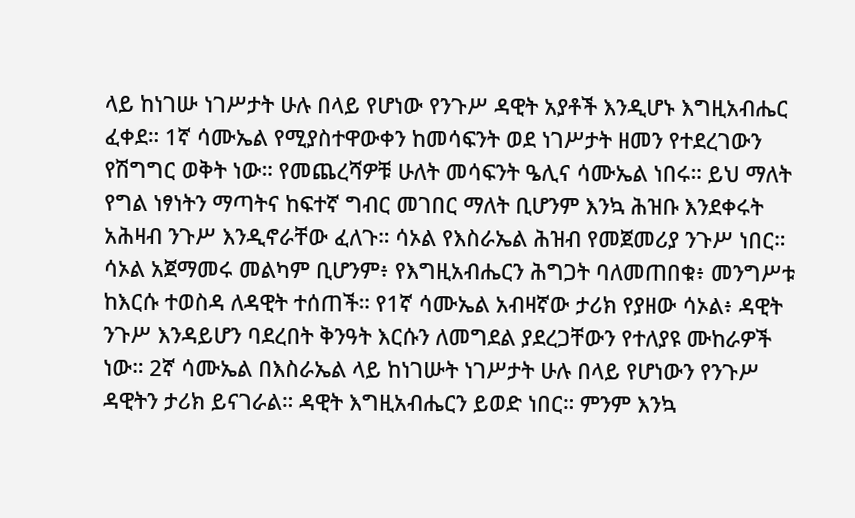ላይ ከነገሡ ነገሥታት ሁሉ በላይ የሆነው የንጉሥ ዳዊት አያቶች እንዲሆኑ እግዚአብሔር ፈቀደ። 1ኛ ሳሙኤል የሚያስተዋውቀን ከመሳፍንት ወደ ነገሥታት ዘመን የተደረገውን የሽግግር ወቅት ነው። የመጨረሻዎቹ ሁለት መሳፍንት ዔሊና ሳሙኤል ነበሩ። ይህ ማለት የግል ነፃነትን ማጣትና ከፍተኛ ግብር መገበር ማለት ቢሆንም እንኳ ሕዝቡ እንደቀሩት አሕዛብ ንጉሥ እንዲኖራቸው ፈለጉ። ሳኦል የእስራኤል ሕዝብ የመጀመሪያ ንጉሥ ነበር። ሳኦል አጀማመሩ መልካም ቢሆንም፥ የእግዚአብሔርን ሕግጋት ባለመጠበቁ፥ መንግሥቱ ከእርሱ ተወስዳ ለዳዊት ተሰጠች። የ1ኛ ሳሙኤል አብዛኛው ታሪክ የያዘው ሳኦል፥ ዳዊት ንጉሥ እንዳይሆን ባደረበት ቅንዓት እርሱን ለመግደል ያደረጋቸውን የተለያዩ ሙከራዎች ነው። 2ኛ ሳሙኤል በእስራኤል ላይ ከነገሡት ነገሥታት ሁሉ በላይ የሆነውን የንጉሥ ዳዊትን ታሪክ ይናገራል። ዳዊት እግዚአብሔርን ይወድ ነበር። ምንም እንኳ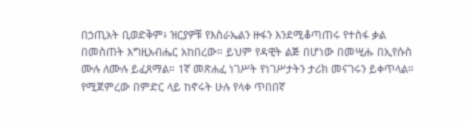በኃጢአት ቢወድቅም፥ ዝርያዎቹ የእስራኤልን ዙፋን እንደሚቆጣጠሩ የተስፋ ቃል በመስጠት እግዚአብሔር አከበረው። ይህም የዳዊት ልጅ በሆነው በመሢሑ በኢየሱስ ሙሉ ለሙሉ ይፈጸማል። 1ኛ መጽሐፈ ነገሥት የነገሥታትን ታሪክ መናገሩን ይቀጥላል። የሚጀምረው በምድር ላይ ከኖሩት ሁሉ የላቀ ጥበበኛ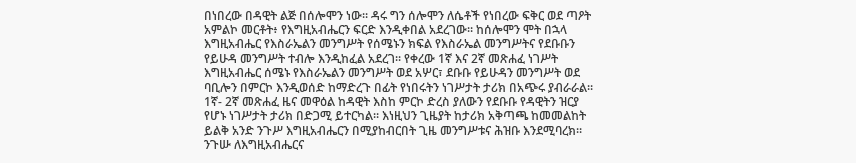በነበረው በዳዊት ልጅ በሰሎሞን ነው። ዳሩ ግን ሰሎሞን ለሴቶች የነበረው ፍቅር ወደ ጣዖት አምልኮ መርቶት፥ የእግዚአብሔርን ፍርድ እንዲቀበል አደረገው። ከሰሎሞን ሞት በኋላ እግዚአብሔር የእስራኤልን መንግሥት የሰሜኑን ክፍል የእስራኤል መንግሥትና የደቡቡን የይሁዳ መንግሥት ተብሎ እንዲከፈል አደረገ፡፡ የቀረው 1ኛ እና 2ኛ መጽሐፈ ነገሥት እግዚአብሔር ሰሜኑ የእስራኤልን መንግሥት ወደ አሦር፣ ደቡቡ የይሁዳን መንግሥት ወደ ባቢሎን በምርኮ እንዲወሰድ ከማድረጉ በፊት የነበሩትን ነገሥታት ታሪክ በአጭሩ ያብራራል። 1ኛ- 2ኛ መጽሐፈ ዜና መዋዕል ከዳዊት እስከ ምርኮ ድረስ ያለውን የደቡቡ የዳዊትን ዝርያ የሆኑ ነገሥታት ታሪክ በድጋሚ ይተርካል። እነዚህን ጊዜያት ከታሪክ አቅጣጫ ከመመልከት ይልቅ አንድ ንጉሥ እግዚአብሔርን በሚያከብርበት ጊዜ መንግሥቱና ሕዝቡ እንደሚባረክ። ንጉሡ ለእግዚአብሔርና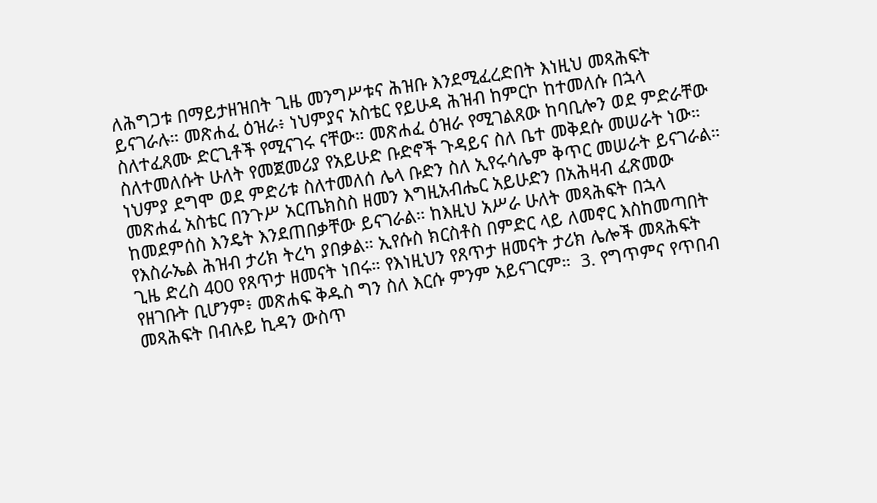ለሕግጋቱ በማይታዘዝበት ጊዜ መንግሥቱና ሕዝቡ እንደሚፈረድበት እነዚህ መጻሕፍት ይናገራሉ። መጽሐፈ ዕዝራ፥ ነህምያና አስቴር የይሁዳ ሕዝብ ከምርኮ ከተመለሱ በኋላ ስለተፈጸሙ ድርጊቶች የሚናገሩ ናቸው። መጽሐፈ ዕዝራ የሚገልጸው ከባቢሎን ወደ ምድራቸው ስለተመለሱት ሁለት የመጀመሪያ የአይሁድ ቡድኖች ጉዳይና ስለ ቤተ መቅደሱ መሠራት ነው። ነህምያ ደግሞ ወደ ምድሪቱ ስለተመለሰ ሌላ ቡድን ስለ ኢየሩሳሌም ቅጥር መሠራት ይናገራል። መጽሐፈ አስቴር በንጉሥ አርጤክስስ ዘመን እግዚአብሔር አይሁድን በአሕዛብ ፈጽመው ከመደምሰስ እንዴት እንደጠበቃቸው ይናገራል። ከእዚህ አሥራ ሁለት መጻሕፍት በኋላ የእስራኤል ሕዝብ ታሪክ ትረካ ያበቃል። ኢየሱስ ክርስቶስ በምድር ላይ ለመኖር እስከመጣበት ጊዜ ድረስ 400 የጸጥታ ዘመናት ነበሩ። የእነዚህን የጸጥታ ዘመናት ታሪክ ሌሎች መጻሕፍት የዘገቡት ቢሆንም፥ መጽሐፍ ቅዱስ ግን ስለ እርሱ ምንም አይናገርም።  3. የግጥምና የጥበብ መጻሕፍት በብሉይ ኪዳን ውስጥ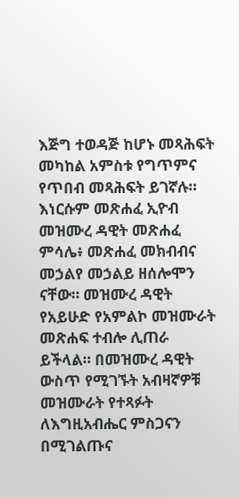እጅግ ተወዳጅ ከሆኑ መጻሕፍት መካከል አምስቱ የግጥምና የጥበብ መጻሕፍት ይገኛሉ። እነርሱም መጽሐፈ ኢዮብ መዝሙረ ዳዊት መጽሐፈ ምሳሌ፥ መጽሐፈ መክብብና መኃልየ መኃልይ ዘሰሎሞን ናቸው። መዝሙረ ዳዊት የአይሁድ የአምልኮ መዝሙራት መጽሐፍ ተብሎ ሊጠራ ይችላል። በመዝሙረ ዳዊት ውስጥ የሚገኙት አብዛኛዎቹ መዝሙራት የተጻፉት ለእግዚአብሔር ምስጋናን በሚገልጡና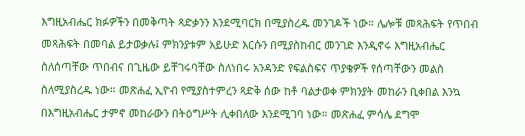እግዚአብሔር ክፉዎችን በመቅጣት ጻድቃንን እንደሚባርክ በሚያስረዱ መንገዶች ነው። ሌሎቹ መጻሕፍት የጥበብ መጻሕፍት በመባል ይታወቃሉ፤ ምክንያቱም አይሁድ እርሱን በሚያስከብር መንገድ እንዲኖሩ እግዚአብሔር ስለሰጣቸው ጥበብና በጊዜው ይቸገሩባቸው ስለነበሩ አንዳንድ የፍልስፍና ጥያቄዎች የሰጣቸውን መልስ ስለሚያስረዱ ነው። መጽሐፈ ኢዮብ የሚያስተምረን ጻድቅ ሰው ከቶ ባልታወቀ ምክንያት መከራን ቢቀበል እንኳ በእግዚአብሔር ታምኖ መከራውን በትዕግሥት ሊቀበለው እንደሚገባ ነው። መጽሐፈ ምሳሌ ደግሞ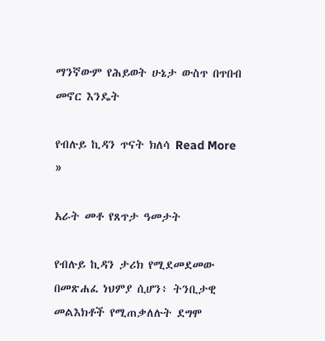ማንኛውም የሕይወት ሁኔታ ውስጥ በጥበብ መኖር እንዴት

የብሉይ ኪዳን ጥናት ክለሳ Read More »

አራት መቶ የጸጥታ ዓመታት

የብሉይ ኪዳን ታሪክ የሚደመደመው በመጽሐፈ ነህምያ ሲሆን፥ ትንቢታዊ መልእክቶች የሚጠቃለሉት ደግሞ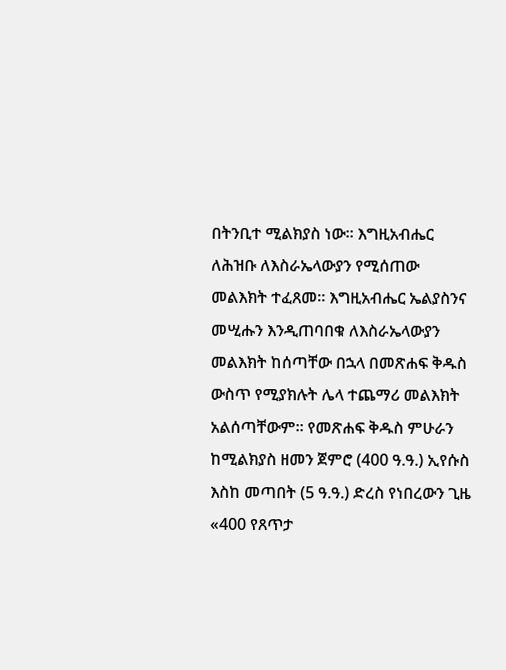በትንቢተ ሚልክያስ ነው። እግዚአብሔር ለሕዝቡ ለእስራኤላውያን የሚሰጠው መልእክት ተፈጸመ። እግዚአብሔር ኤልያስንና መሢሑን እንዲጠባበቁ ለእስራኤላውያን መልእክት ከሰጣቸው በኋላ በመጽሐፍ ቅዱስ ውስጥ የሚያክሉት ሌላ ተጨማሪ መልእክት አልሰጣቸውም። የመጽሐፍ ቅዱስ ምሁራን ከሚልክያስ ዘመን ጀምሮ (400 ዓ.ዓ.) ኢየሱስ እስከ መጣበት (5 ዓ.ዓ.) ድረስ የነበረውን ጊዜ «400 የጸጥታ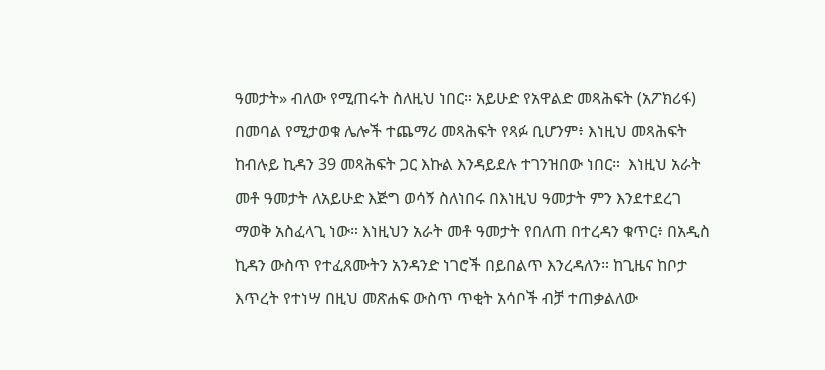ዓመታት» ብለው የሚጠሩት ስለዚህ ነበር። አይሁድ የአዋልድ መጻሕፍት (አፖክሪፋ) በመባል የሚታወቁ ሌሎች ተጨማሪ መጻሕፍት የጻፉ ቢሆንም፥ እነዚህ መጻሕፍት ከብሉይ ኪዳን 39 መጻሕፍት ጋር እኩል እንዳይደሉ ተገንዝበው ነበር።  እነዚህ አራት መቶ ዓመታት ለአይሁድ እጅግ ወሳኝ ስለነበሩ በእነዚህ ዓመታት ምን እንደተደረገ ማወቅ አስፈላጊ ነው። እነዚህን አራት መቶ ዓመታት የበለጠ በተረዳን ቁጥር፥ በአዲስ ኪዳን ውስጥ የተፈጸሙትን አንዳንድ ነገሮች በይበልጥ እንረዳለን። ከጊዜና ከቦታ እጥረት የተነሣ በዚህ መጽሐፍ ውስጥ ጥቂት አሳቦች ብቻ ተጠቃልለው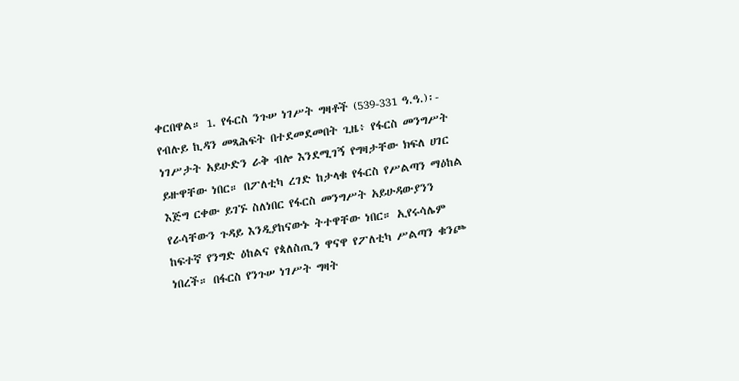ቀርበዋል። 1. የፋርስ ንጉሠ ነገሥት ግዛቶች (539-331 ዓ.ዓ.)፡- የብሉይ ኪዳን መጻሕፍት በተደመደመበት ጊዜ፥ የፋርስ መንግሥት ነገሥታት አይሁድን ራቅ ብሎ እንደሚገኝ የግዛታቸው ክፍለ ሀገር ይዙዋቸው ነበር። በፖለቲካ ረገድ ከታላቁ የፋርስ የሥልጣን ማዕከል እጅግ ርቀው ይገኙ ስለነበር የፋርስ መንግሥት አይሁዳውያንን የራሳቸውን ጉዳይ እንዲያከናውኑ ትተዋቸው ነበር። ኢየሩሳሌም ከፍተኛ የንግድ ዕከልና የጳለስጢን ዋናዋ የፖለቲካ ሥልጣን ቁንጮ ነበረች። በፋርስ የንጉሠ ነገሥት ግዛት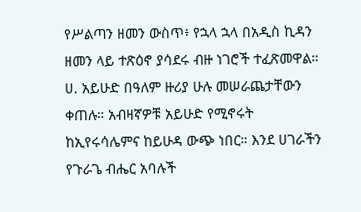የሥልጣን ዘመን ውስጥ፥ የኋላ ኋላ በአዲስ ኪዳን ዘመን ላይ ተጽዕኖ ያሳደሩ ብዙ ነገሮች ተፈጽመዋል።  ሀ. አይሁድ በዓለም ዙሪያ ሁሉ መሠራጨታቸውን ቀጠሉ። አብዛኛዎቹ አይሁድ የሚኖሩት ከኢየሩሳሌምና ከይሁዳ ውጭ ነበር። እንደ ሀገራችን የጉራጌ ብሔር አባሉች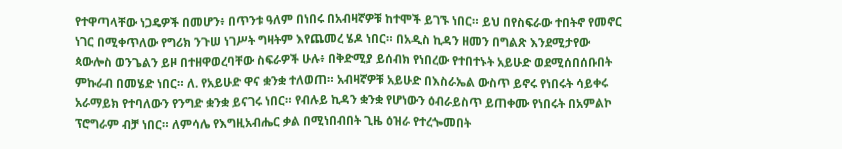የተዋጣላቸው ነጋዴዎች በመሆን፥ በጥንቱ ዓለም በነበሩ በአብዛኛዎቹ ከተሞች ይገኙ ነበር። ይህ በየስፍራው ተበትኖ የመኖር ነገር በሚቀጥለው የግሪክ ንጉሠ ነገሥት ግዛትም እየጨመረ ሄዶ ነበር። በአዲስ ኪዳን ዘመን በግልጽ እንደሚታየው ጳውሎስ ወንጌልን ይዞ በተዘዋወረባቸው ስፍራዎች ሁሉ፥ በቅድሚያ ይሰብክ የነበረው የተበተኑት አይሁድ ወደሚሰበሰቡበት ምኩራብ በመሄድ ነበር። ለ. የአይሁድ ዋና ቋንቋ ተለወጠ። አብዛኛዎቹ አይሁድ በእስራኤል ውስጥ ይኖሩ የነበሩት ሳይቀሩ አራማይክ የተባለውን የንግድ ቋንቋ ይናገሩ ነበር። የብሉይ ኪዳን ቋንቋ የሆነውን ዕብራይስጥ ይጠቀሙ የነበሩት በአምልኮ ፕሮግራም ብቻ ነበር። ለምሳሌ የእግዚአብሔር ቃል በሚነበብበት ጊዜ ዕዝራ የተረጐመበት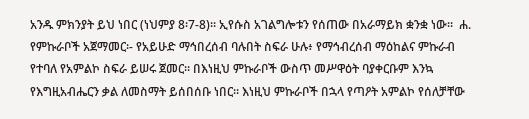አንዱ ምክንያት ይህ ነበር (ነህምያ 8፡7-8)። ኢየሱስ አገልግሎቱን የሰጠው በአራማይክ ቋንቋ ነው።  ሐ. የምኩራቦች አጀማመር፡- የአይሁድ ማኅበረሰብ ባሉበት ስፍራ ሁሉ፥ የማኅብረሰብ ማዕከልና ምኩራብ የተባለ የአምልኮ ስፍራ ይሠሩ ጀመር። በእነዚህ ምኩራቦች ውስጥ መሥዋዕት ባያቀርቡም እንኳ የእግዚአብሔርን ቃል ለመስማት ይሰበሰቡ ነበር። እነዚህ ምኩራቦች በኋላ የጣዖት አምልኮ የሰለቻቸው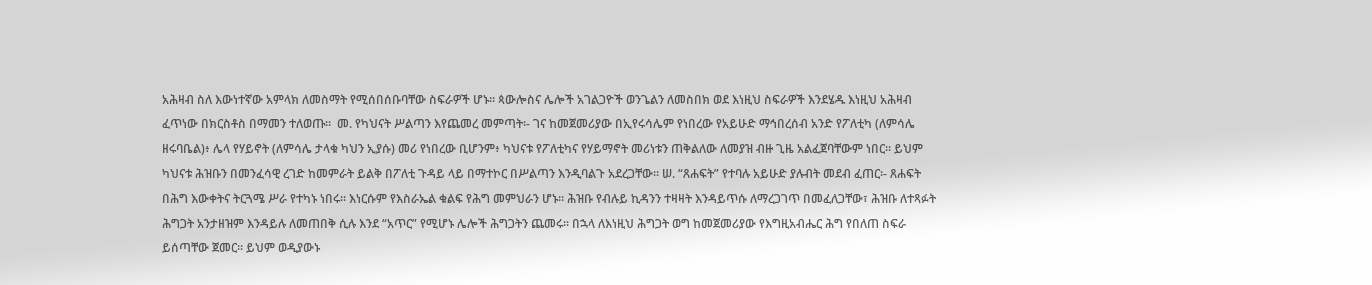አሕዛብ ስለ እውነተኛው አምላክ ለመስማት የሚሰበሰቡባቸው ስፍራዎች ሆኑ። ጳውሎስና ሌሎች አገልጋዮች ወንጌልን ለመስበክ ወደ እነዚህ ስፍራዎች እንደሄዱ እነዚህ አሕዛብ ፈጥነው በክርስቶስ በማመን ተለወጡ፡፡  መ. የካህናት ሥልጣን እየጨመረ መምጣት፡- ገና ከመጀመሪያው በኢየሩሳሌም የነበረው የአይሁድ ማኅበረሰብ አንድ የፖለቲካ (ለምሳሌ ዘሩባቤል)፥ ሌላ የሃይኖት (ለምሳሌ ታላቁ ካህን ኢያሱ) መሪ የነበረው ቢሆንም፥ ካህናቱ የፖለቲካና የሃይማኖት መሪነቱን ጠቅልለው ለመያዝ ብዙ ጊዜ አልፈጀባቸውም ነበር። ይህም ካህናቱ ሕዝቡን በመንፈሳዊ ረገድ ከመምራት ይልቅ በፖለቲ ጉዳይ ላይ በማተኮር በሥልጣን እንዲባልጉ አደረጋቸው። ሠ. “ጸሐፍት” የተባሉ አይሁድ ያሉብት መደብ ፈጠር፡- ጸሐፍት በሕግ እውቀትና ትርጓሜ ሥራ የተካኑ ነበሩ፡፡ እነርሱም የእስራኤል ቁልፍ የሕግ መምህራን ሆኑ፡፡ ሕዝቡ የብሉይ ኪዳንን ተዛዛት እንዳይጥሱ ለማረጋገጥ በመፈለጋቸው፣ ሕዝቡ ለተጻፉት ሕግጋት አንታዘዝም እንዳይሉ ለመጠበቅ ሲሉ እንደ “አጥር” የሚሆኑ ሌሎች ሕግጋትን ጨመሩ፡፡ በኋላ ለእነዚህ ሕግጋት ወግ ከመጀመሪያው የእግዚአብሔር ሕግ የበለጠ ስፍራ ይሰጣቸው ጀመር፡፡ ይህም ወዲያውኑ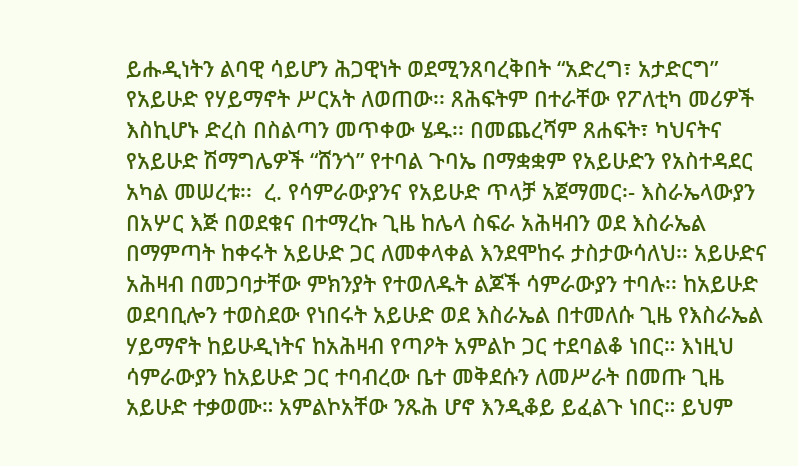ይሑዲነትን ልባዊ ሳይሆን ሕጋዊነት ወደሚንጸባረቅበት “አድረግ፣ አታድርግ” የአይሁድ የሃይማኖት ሥርአት ለወጠው፡፡ ጸሕፍትም በተራቸው የፖለቲካ መሪዎች እስኪሆኑ ድረስ በስልጣን መጥቀው ሄዱ፡፡ በመጨረሻም ጸሐፍት፣ ካህናትና የአይሁድ ሽማግሌዎች “ሸንጎ” የተባል ጉባኤ በማቋቋም የአይሁድን የአስተዳደር አካል መሠረቱ፡፡  ረ. የሳምራውያንና የአይሁድ ጥላቻ አጀማመር፡- እስራኤላውያን በአሦር እጅ በወደቁና በተማረኩ ጊዜ ከሌላ ስፍራ አሕዛብን ወደ እስራኤል በማምጣት ከቀሩት አይሁድ ጋር ለመቀላቀል እንደሞከሩ ታስታውሳለህ፡፡ አይሁድና አሕዛብ በመጋባታቸው ምክንያት የተወለዱት ልጆች ሳምራውያን ተባሉ፡፡ ከአይሁድ ወደባቢሎን ተወስደው የነበሩት አይሁድ ወደ እስራኤል በተመለሱ ጊዜ የእስራኤል ሃይማኖት ከይሁዲነትና ከአሕዛብ የጣዖት አምልኮ ጋር ተደባልቆ ነበር። እነዚህ ሳምራውያን ከአይሁድ ጋር ተባብረው ቤተ መቅደሱን ለመሥራት በመጡ ጊዜ አይሁድ ተቃወሙ። አምልኮአቸው ንጹሕ ሆኖ እንዲቆይ ይፈልጉ ነበር። ይህም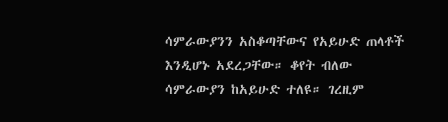ሳምራውያንን አስቆጣቸውና የአይሁድ ጠላቶች እንዲሆኑ አደረጋቸው። ቆየት ብለው ሳምራውያን ከአይሁድ ተለዩ። ገረዚም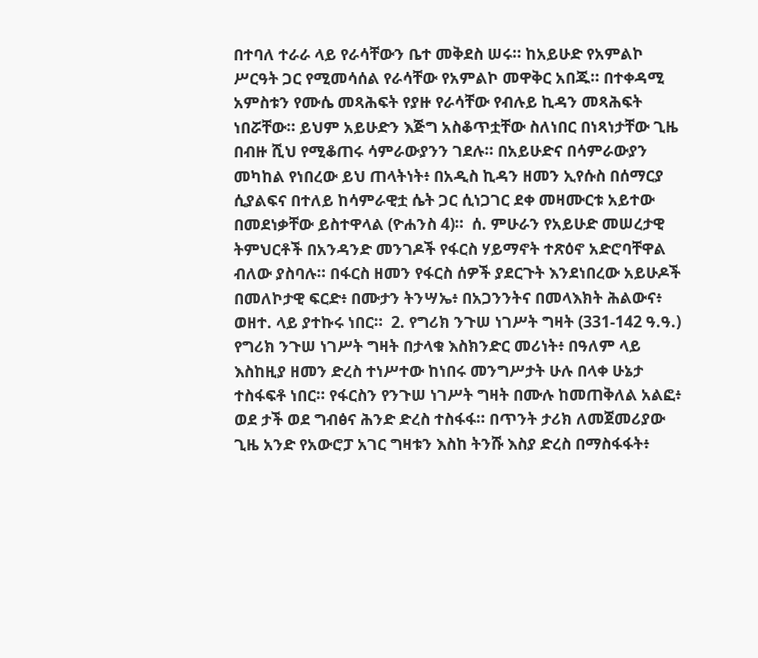በተባለ ተራራ ላይ የራሳቸውን ቤተ መቅደስ ሠሩ። ከአይሁድ የአምልኮ ሥርዓት ጋር የሚመሳሰል የራሳቸው የአምልኮ መዋቅር አበጁ። በተቀዳሚ አምስቱን የሙሴ መጻሕፍት የያዙ የራሳቸው የብሉይ ኪዳን መጻሕፍት ነበሯቸው። ይህም አይሁድን እጅግ አስቆጥቷቸው ስለነበር በነጻነታቸው ጊዜ በብዙ ሺህ የሚቆጠሩ ሳምራውያንን ገደሉ። በአይሁድና በሳምራውያን መካከል የነበረው ይህ ጠላትነት፥ በአዲስ ኪዳን ዘመን ኢየሱስ በሰማርያ ሲያልፍና በተለይ ከሳምራዊቷ ሴት ጋር ሲነጋገር ደቀ መዛሙርቱ አይተው በመደነቃቸው ይስተዋላል (ዮሐንስ 4)።  ሰ. ምሁራን የአይሁድ መሠረታዊ ትምህርቶች በአንዳንድ መንገዶች የፋርስ ሃይማኖት ተጽዕኖ አድሮባቸዋል ብለው ያስባሉ። በፋርስ ዘመን የፋርስ ሰዎች ያደርጉት እንደነበረው አይሁዶች በመለኮታዊ ፍርድ፥ በሙታን ትንሣኤ፥ በአጋንንትና በመላእክት ሕልውና፥ ወዘተ. ላይ ያተኩሩ ነበር።  2. የግሪክ ንጉሠ ነገሥት ግዛት (331-142 ዓ.ዓ.) የግሪክ ንጉሠ ነገሥት ግዛት በታላቁ እስክንድር መሪነት፥ በዓለም ላይ እስከዚያ ዘመን ድረስ ተነሥተው ከነበሩ መንግሥታት ሁሉ በላቀ ሁኔታ ተስፋፍቶ ነበር። የፋርስን የንጉሠ ነገሥት ግዛት በሙሉ ከመጠቅለል አልፎ፥ ወደ ታች ወደ ግብፅና ሕንድ ድረስ ተስፋፋ። በጥንት ታሪክ ለመጀመሪያው ጊዜ አንድ የአውሮፓ አገር ግዛቱን እስከ ትንሹ እስያ ድረስ በማስፋፋት፥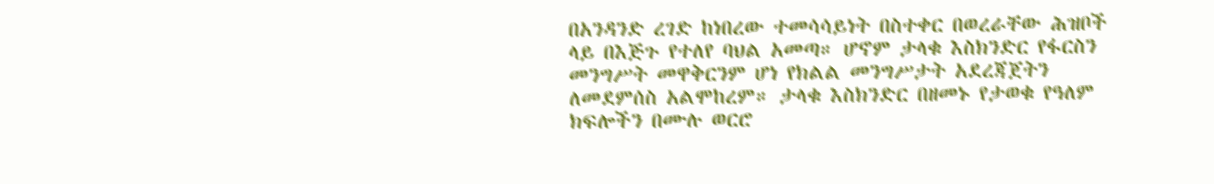በአንዳንድ ረገድ ከነበረው ተመሳሳይነት በስተቀር በወረራቸው ሕዝቦች ላይ በእጅጉ የተለየ ባህል አመጣ። ሆኖም ታላቁ እስክንድር የፋርስን መንግሥት መዋቅርንም ሆነ የክልል መንግሥታት አደረጃጀትን ለመደምሰስ አልሞከረም። ታላቁ እስክንድር በዘመኑ የታወቁ የዓለም ክፍሎችን በሙሉ ወርሮ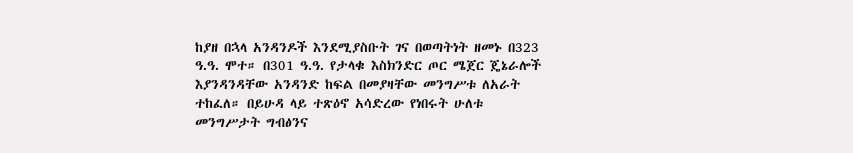ከያዘ በኋላ አንዳንዶች እንደሚያስቡት ገና በወጣትነት ዘመኑ በ323 ዓ.ዓ. ሞተ። በ301 ዓ.ዓ. የታላቁ እስክንድር ጦር ሜጀር ጄኔራሎች እያንዳንዳቸው አንዳንድ ከፍል በመያዛቸው መንግሥቱ ለአራት ተከፈለ። በይሁዳ ላይ ተጽዕኖ አሳድረው የነበሩት ሁለቱ መንግሥታት ግብፅንና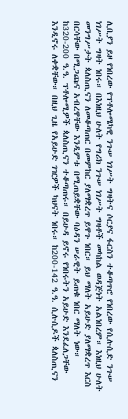ሊቢያን ይዞ የነበረው የፕቶሎሜካዊ ንጉሠ ነገሥት ግዛትና ሶርያና ፋርስን ተቆጣጥሮ የነበረው የሲሉሲድ ንጉሠ ነገሥት ግዛት ነበሩ። በእነዚህ ሁለት የግሪክ ንጉሠ ነገሥት ግዛቶች መካከል ወዳጅነት አልነበረም። እነዚህ ሁለት መንግሥታት ጳለስጢናን ለመቆጣጠር በመምከር ያለማቋረጥ ይዋጉ ነበር። ይህ ማለት አይሁድ ያለማቋረጥ እርስ በርሳቸው በሚጋጩና አብረዋቸው እንዲምቱ በሚጠይቋቸው ባዕዳን ሠራዊት ይጠቁ ነበር ማለት ነው። ከ320-200 ዓ.ዓ. ፕቶሎሚዎች ጳለስጢናን ተቆጣጠሩ። በይሁዳ ይኖሩ የነበሩትን አይሁድ እንደፈለጋቸው እንዲኖሩ ለቀቋቸው። በዚህ ጊዜ የአይሁድ ገዢዎች ካህናት ነበሩ። ከ200-142 ዓ.ዓ. ሲሉሲዶች ጳለስጢናን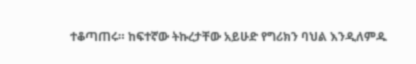ተቆጣጠሩ። ከፍተኛው ትኩረታቸው አይሁድ የግሪክን ባህል እንዲለምዱ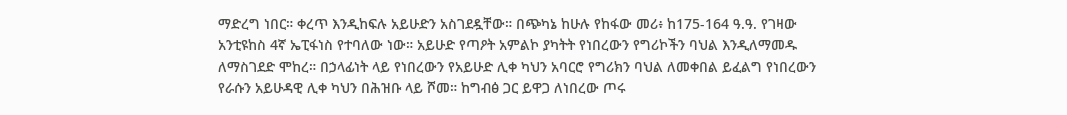ማድረግ ነበር። ቀረጥ እንዲከፍሉ አይሁድን አስገደዷቸው። በጭካኔ ከሁሉ የከፋው መሪ፥ ከ175-164 ዓ.ዓ. የገዛው አንቲዩከስ 4ኛ ኤፒፋነስ የተባለው ነው። አይሁድ የጣዖት አምልኮ ያካትት የነበረውን የግሪኮችን ባህል እንዲለማመዱ ለማስገደድ ሞከረ። በኃላፊነት ላይ የነበረውን የአይሁድ ሊቀ ካህን አባርሮ የግሪክን ባህል ለመቀበል ይፈልግ የነበረውን የራሱን አይሁዳዊ ሊቀ ካህን በሕዝቡ ላይ ሾመ። ከግብፅ ጋር ይዋጋ ለነበረው ጦሩ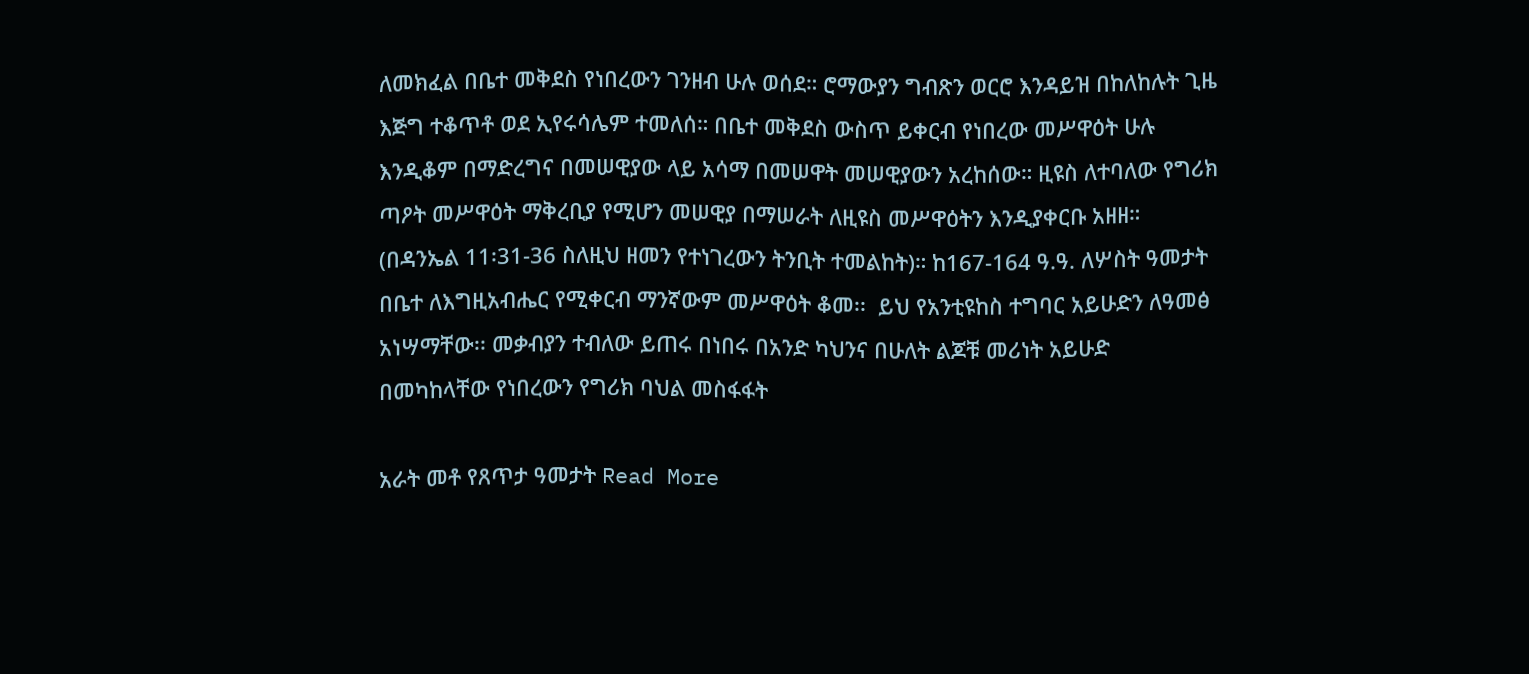ለመክፈል በቤተ መቅደስ የነበረውን ገንዘብ ሁሉ ወሰደ። ሮማውያን ግብጽን ወርሮ እንዳይዝ በከለከሉት ጊዜ እጅግ ተቆጥቶ ወደ ኢየሩሳሌም ተመለሰ። በቤተ መቅደስ ውስጥ ይቀርብ የነበረው መሥዋዕት ሁሉ እንዲቆም በማድረግና በመሠዊያው ላይ አሳማ በመሠዋት መሠዊያውን አረከሰው። ዚዩስ ለተባለው የግሪክ ጣዖት መሥዋዕት ማቅረቢያ የሚሆን መሠዊያ በማሠራት ለዚዩስ መሥዋዕትን እንዲያቀርቡ አዘዘ። (በዳንኤል 11፡31-36 ስለዚህ ዘመን የተነገረውን ትንቢት ተመልከት)። ከ167-164 ዓ.ዓ. ለሦስት ዓመታት በቤተ ለእግዚአብሔር የሚቀርብ ማንኛውም መሥዋዕት ቆመ፡፡  ይህ የአንቲዩከስ ተግባር አይሁድን ለዓመፅ አነሣማቸው፡፡ መቃብያን ተብለው ይጠሩ በነበሩ በአንድ ካህንና በሁለት ልጆቹ መሪነት አይሁድ በመካከላቸው የነበረውን የግሪክ ባህል መስፋፋት

አራት መቶ የጸጥታ ዓመታት Read More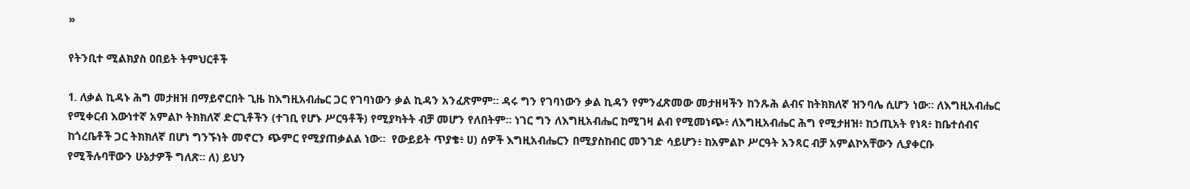»

የትንቢተ ሚልክያስ ዐበይት ትምህርቶች

1. ለቃል ኪዳኑ ሕግ መታዘዝ በማይኖርበት ጊዜ ከእግዚአብሔር ጋር የገባነውን ቃል ኪዳን አንፈጽምም። ዳሩ ግን የገባነውን ቃል ኪዳን የምንፈጽመው መታዘዛችን ከንጹሕ ልብና ከትክክለኛ ዝንባሌ ሲሆን ነው። ለእግዚአብሔር የሚቀርብ እውነተኛ አምልኮ ትክክለኛ ድርጊቶችን (ተገቢ የሆኑ ሥርዓቶች) የሚያካትት ብቻ መሆን የለበትም። ነገር ግን ለእግዚአብሔር ከሚገዛ ልብ የሚመነጭ፥ ለእግዚአብሔር ሕግ የሚታዘዝ፥ ከኃጢአት የነጻ፥ ከቤተሰብና ከጎረቤቶች ጋር ትክክለኛ በሆነ ግንኙነት መኖርን ጭምር የሚያጠቃልል ነው።  የውይይት ጥያቄ፥ ሀ) ሰዎች እግዚአብሔርን በሚያስከብር መንገድ ሳይሆን፥ ከአምልኮ ሥርዓት አንጻር ብቻ አምልኮአቸውን ሊያቀርቡ የሚችሉባቸውን ሁኔታዎች ግለጽ። ለ) ይህን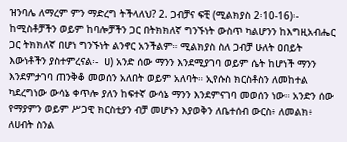ዝንባሌ ለማረም ምን ማድረግ ትችላለህ? 2. ጋብቻና ፍቺ (ሚልክያስ 2፡10-16)፡- ከሚስቶቻችን ወይም ከባሎቻችን ጋር በትክክለኛ ግንኙነት ውስጥ ካልሆንን ከእግዚአብሔር ጋር ትክክለኛ በሆነ ግንኙነት ልንኖር አንችልም። ሚልክያስ ስለ ጋብቻ ሁለት ዐበይት እውነቶችን ያስተምረናል፡-  ሀ) አንድ ሰው ማንን እንደሚያገባ ወይም ሴት ከሆነች ማንን እንደምታገባ ጠንቅቆ መወሰን አለበት ወይም አለባት። ኢየሱስ ክርስቶስን ለመከተል ካደረግነው ውሳኔ ቀጥሎ ያለን ከፍተኛ ውሳኔ ማንን እንደምናገባ መወሰን ነው። አንድን ሰው የማያምን ወይም ሥጋዊ ክርስቲያን ብቻ መሆኑን እያወቅን ለቤተሰብ ውርስ፥ ለመልክ፥ ለሀብት ስንል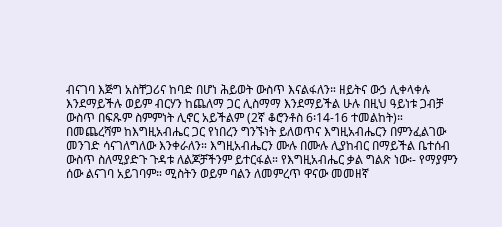ብናገባ እጅግ አስቸጋሪና ከባድ በሆነ ሕይወት ውስጥ እናልፋለን። ዘይትና ውኃ ሊቀላቀሉ እንደማይችሉ ወይም ብርሃን ከጨለማ ጋር ሊስማማ እንደማይችል ሁሉ በዚህ ዓይነቱ ጋብቻ ውስጥ በፍጹም ስምምነት ሊኖር አይችልም (2ኛ ቆሮንቶስ 6፡14-16 ተመልከት)። በመጨረሻም ከእግዚአብሔር ጋር የነበረን ግንኙነት ይለወጥና እግዚአብሔርን በምንፈልገው መንገድ ሳናገለግለው እንቀራለን። እግዚአብሔርን ሙሉ በሙሉ ሊያከብር በማይችል ቤተሰብ ውስጥ ስለሚያድጉ ጉዳቱ ለልጆቻችንም ይተርፋል። የእግዚአብሔር ቃል ግልጽ ነው፡- የማያምን ሰው ልናገባ አይገባም። ሚስትን ወይም ባልን ለመምረጥ ዋናው መመዘኛ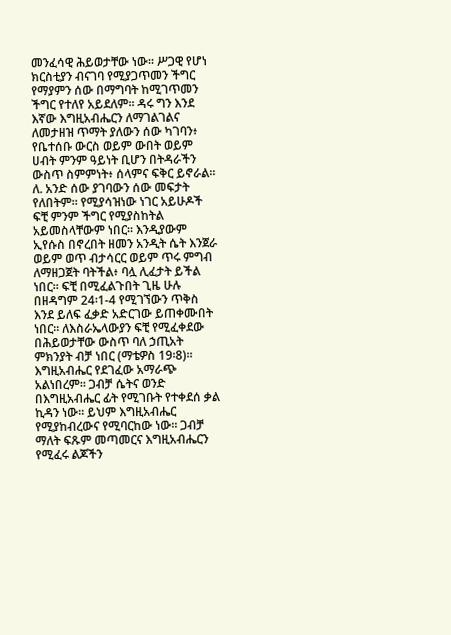መንፈሳዊ ሕይወታቸው ነው። ሥጋዊ የሆነ ክርስቲያን ብናገባ የሚያጋጥመን ችግር የማያምን ሰው በማግባት ከሚገጥመን ችግር የተለየ አይደለም። ዳሩ ግን እንደ እኛው እግዚአብሔርን ለማገልገልና ለመታዘዝ ጥማት ያለውን ሰው ካገባን፥ የቤተሰቡ ውርስ ወይም ውበት ወይም ሀብት ምንም ዓይነት ቢሆን በትዳራችን ውስጥ ስምምነት፥ ሰላምና ፍቅር ይኖራል። ለ. አንድ ሰው ያገባውን ሰው መፍታት የለበትም። የሚያሳዝነው ነገር አይሁዶች ፍቺ ምንም ችግር የሚያስከትል አይመስላቸውም ነበር። እንዲያውም ኢየሱስ በኖረበት ዘመን አንዲት ሴት እንጀራ ወይም ወጥ ብታሳርር ወይም ጥሩ ምግብ ለማዘጋጀት ባትችል፥ ባሏ ሊፈታት ይችል ነበር። ፍቺ በሚፈልጉበት ጊዜ ሁሉ በዘዳግም 24፡1-4 የሚገኘውን ጥቅስ እንደ ይለፍ ፈቃድ አድርገው ይጠቀሙበት ነበር። ለእስራኤላውያን ፍቺ የሚፈቀደው በሕይወታቸው ውስጥ ባለ ኃጢአት ምክንያት ብቻ ነበር (ማቴዎስ 19፡8)። እግዚአብሔር የደገፈው አማራጭ አልነበረም። ጋብቻ ሴትና ወንድ በእግዚአብሔር ፊት የሚገቡት የተቀደሰ ቃል ኪዳን ነው። ይህም እግዚአብሔር የሚያከብረውና የሚባርከው ነው። ጋብቻ ማለት ፍጹም መጣመርና እግዚአብሔርን የሚፈሩ ልጆችን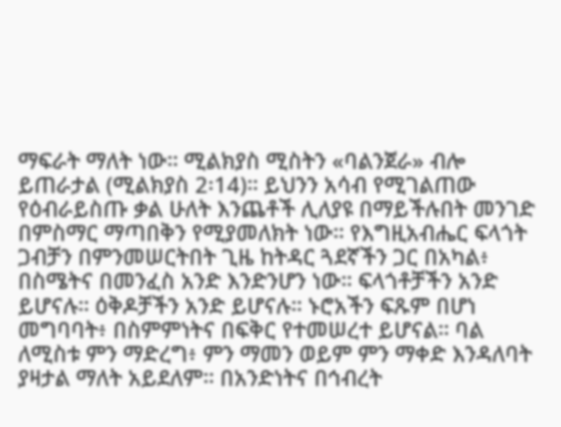ማፍራት ማለት ነው። ሚልክያስ ሚስትን «ባልንጀራ» ብሎ ይጠራታል (ሚልክያስ 2፡14)። ይህንን አሳብ የሚገልጠው የዕብራይስጡ ቃል ሁለት እንጨቶች ሊለያዩ በማይችሉበት መንገድ በምስማር ማጣበቅን የሚያመለክት ነው። የእግዚአብሔር ፍላጎት ጋብቻን በምንመሠርትበት ጊዜ ከትዳር ጓደኛችን ጋር በአካል፥ በስሜትና በመንፈስ አንድ እንድንሆን ነው። ፍላጎቶቻችን አንድ ይሆናሉ። ዕቅዶቻችን አንድ ይሆናሉ። ኑሮአችን ፍጹም በሆነ መግባባት፥ በስምምነትና በፍቅር የተመሠረተ ይሆናል። ባል ለሚስቱ ምን ማድረግ፥ ምን ማመን ወይም ምን ማቀድ እንዳለባት ያዛታል ማለት አይደለም። በአንድነትና በኅብረት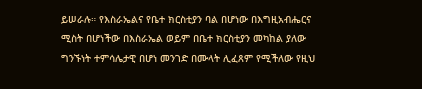ይሠራሉ። የእስራኤልና የቤተ ክርስቲያን ባል በሆነው በእግዚአብሔርና ሚስት በሆነችው በእስራኤል ወይም በቤተ ክርስቲያን መካከል ያለው ግንኙነት ተምሳሌታዊ በሆነ መንገድ በሙላት ሊፈጸም የሚችለው የዚህ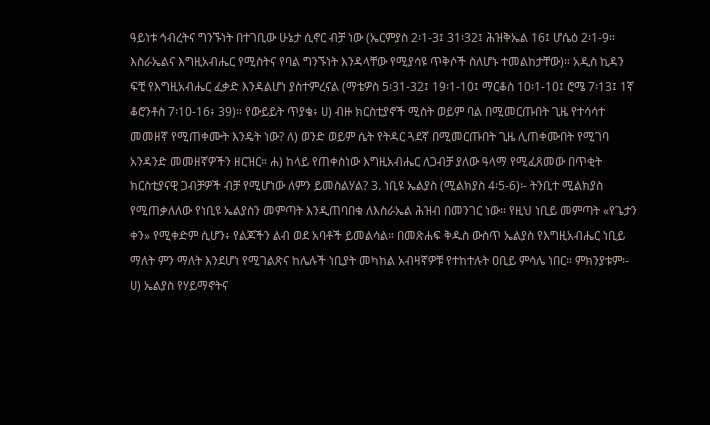ዓይነቱ ኅብረትና ግንኙነት በተገቢው ሁኔታ ሲኖር ብቻ ነው (ኤርምያስ 2፡1-3፤ 31፡32፤ ሕዝቅኤል 16፤ ሆሴዕ 2፡1-9። እስራኤልና እግዚአብሔር የሚስትና የባል ግንኙነት እንዳላቸው የሚያሳዩ ጥቅሶች ስለሆኑ ተመልከታቸው)። አዲስ ኪዳን ፍቺ የእግዚአብሔር ፈቃድ እንዳልሆነ ያስተምረናል (ማቴዎስ 5፡31-32፤ 19፡1-10፤ ማርቆስ 10፡1-10፤ ሮሜ 7፡13፤ 1ኛ ቆሮንቶስ 7፡10-16፥ 39)። የውይይት ጥያቄ፥ ሀ) ብዙ ክርስቲያኖች ሚስት ወይም ባል በሚመርጡበት ጊዜ የተሳሳተ መመዘኛ የሚጠቀሙት እንዴት ነው? ለ) ወንድ ወይም ሴት የትዳር ጓደኛ በሚመርጡበት ጊዜ ሊጠቀሙበት የሚገባ አንዳንድ መመዘኛዎችን ዘርዝር። ሐ) ከላይ የጠቀስነው እግዚአብሔር ለጋብቻ ያለው ዓላማ የሚፈጸመው በጥቂት ክርስቲያናዊ ጋብቻዎች ብቻ የሚሆነው ለምን ይመስልሃል? 3. ነቢዩ ኤልያስ (ሚልክያስ 4፡5-6)፡- ትንቢተ ሚልክያስ የሚጠቃለለው የነቢዩ ኤልያስን መምጣት እንዲጠባበቁ ለእስራኤል ሕዝብ በመንገር ነው። የዚህ ነቢይ መምጣት «የጌታን ቀን» የሚቀድም ሲሆን፥ የልጆችን ልብ ወደ አባቶች ይመልሳል። በመጽሐፍ ቅዱስ ውስጥ ኤልያስ የእግዚአብሔር ነቢይ ማለት ምን ማለት እንደሆነ የሚገልጽና ከሌሉች ነቢያት መካከል አብዛኛዎቹ የተከተሉት ዐቢይ ምሳሌ ነበር። ምክንያቱም፡- ሀ) ኤልያስ የሃይማኖትና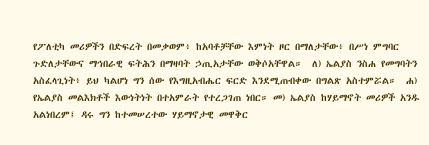የፖለቲካ መሪዎችን በድፍረት በመቃወም፥ ከአባቶቻቸው እምነት ዞር በማለታቸው፥ በሥነ ምግባር ጉድለታቸውና ማኅበራዊ ፍትሕን በማዛባት ኃጢአታቸው ወቅሶአቸዋል።  ለ) ኤልያስ ንስሐ የመግባትን አስፈላጊነት፥ ይህ ካልሆነ ግን ሰው የእግዚአብሔር ፍርድ እንደሚጠብቀው በግልጽ አስተምሯል።  ሐ) የኤልያስ መልእክቶች እውነትነት በተአምራት የተረጋገጠ ነበር። መ) ኤልያስ ከሃይማኖት መሪዎች አንዱ አልነበረም፤ ዳሩ ግን ከተመሠረተው ሃይማኖታዊ መዋቅር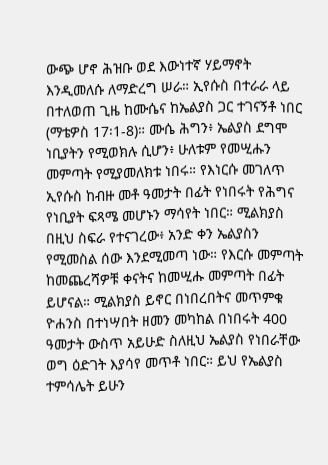ውጭ ሆኖ ሕዝቡ ወደ እውነተኛ ሃይማኖት እንዲመለሱ ለማድረግ ሠራ። ኢየሱስ በተራራ ላይ በተለወጠ ጊዜ ከሙሴና ከኤልያስ ጋር ተገናኝቶ ነበር (ማቴዎስ 17፡1-8)። ሙሴ ሕግን፥ ኤልያስ ደግሞ ነቢያትን የሚወክሉ ሲሆን፥ ሁለቱም የመሢሑን መምጣት የሚያመለክቱ ነበሩ። የእነርሱ መገለጥ ኢየሱስ ከብዙ መቶ ዓመታት በፊት የነበሩት የሕግና የነቢያት ፍጻሜ መሆኑን ማሳየት ነበር። ሚልክያስ በዚህ ስፍራ የተናገረው፥ አንድ ቀን ኤልያስን የሚመስል ሰው እንደሚመጣ ነው። የእርሱ መምጣት ከመጨረሻዎቹ ቀናትና ከመሢሑ መምጣት በፊት ይሆናል። ሚልክያስ ይኖር በነበረበትና መጥምቁ ዮሐንስ በተነሣበት ዘመን መካከል በነበሩት 400 ዓመታት ውስጥ አይሁድ ስለዚህ ኤልያስ የነበራቸው ወግ ዕድገት እያሳየ መጥቶ ነበር። ይህ የኤልያስ ተምሳሌት ይሁን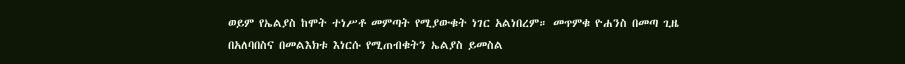ወይም የኤልያስ ከሞት ተነሥቶ መምጣት የሚያውቁት ነገር አልነበረም። መጥምቁ ዮሐንስ በመጣ ጊዜ በአለባበስና በመልእክቱ እነርሱ የሚጠብቁትን ኤልያስ ይመስል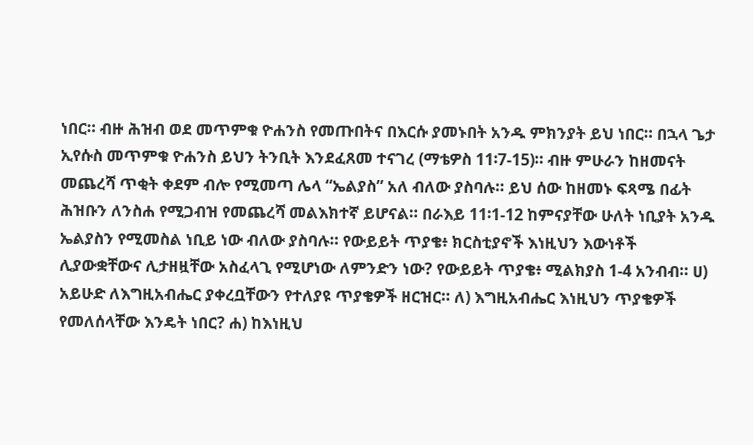ነበር። ብዙ ሕዝብ ወደ መጥምቁ ዮሐንስ የመጡበትና በእርሱ ያመኑበት አንዱ ምክንያት ይህ ነበር። በኋላ ጌታ ኢየሱስ መጥምቁ ዮሐንስ ይህን ትንቢት እንደፈጸመ ተናገረ (ማቴዎስ 11፡7-15)። ብዙ ምሁራን ከዘመናት መጨረሻ ጥቂት ቀደም ብሎ የሚመጣ ሌላ “ኤልያስ” አለ ብለው ያስባሉ። ይህ ሰው ከዘመኑ ፍጻሜ በፊት ሕዝቡን ለንስሐ የሚጋብዝ የመጨረሻ መልእክተኛ ይሆናል። በራእይ 11፡1-12 ከምናያቸው ሁለት ነቢያት አንዱ ኤልያስን የሚመስል ነቢይ ነው ብለው ያስባሉ። የውይይት ጥያቄ፥ ክርስቲያኖች እነዚህን እውነቶች ሊያውቋቸውና ሊታዘዟቸው አስፈላጊ የሚሆነው ለምንድን ነው? የውይይት ጥያቄ፥ ሚልክያስ 1-4 አንብብ። ሀ) አይሁድ ለእግዚአብሔር ያቀረቧቸውን የተለያዩ ጥያቄዎች ዘርዝር። ለ) እግዚአብሔር እነዚህን ጥያቄዎች የመለሰላቸው እንዴት ነበር? ሐ) ከእነዚህ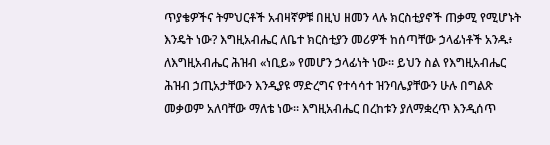ጥያቄዎችና ትምህርቶች አብዛኛዎቹ በዚህ ዘመን ላሉ ክርስቲያኖች ጠቃሚ የሚሆኑት እንዴት ነው? እግዚአብሔር ለቤተ ክርስቲያን መሪዎች ከሰጣቸው ኃላፊነቶች አንዱ፥ ለእግዚአብሔር ሕዝብ «ነቢይ» የመሆን ኃላፊነት ነው። ይህን ስል የእግዚአብሔር ሕዝብ ኃጢአታቸውን እንዲያዩ ማድረግና የተሳሳተ ዝንባሌያቸውን ሁሉ በግልጽ መቃወም አለባቸው ማለቴ ነው። እግዚአብሔር በረከቱን ያለማቋረጥ እንዲሰጥ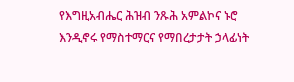የእግዚአብሔር ሕዝብ ንጹሕ አምልኮና ኑሮ እንዲኖሩ የማስተማርና የማበረታታት ኃላፊነት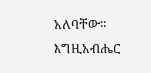አለባቸው። እግዚአብሔር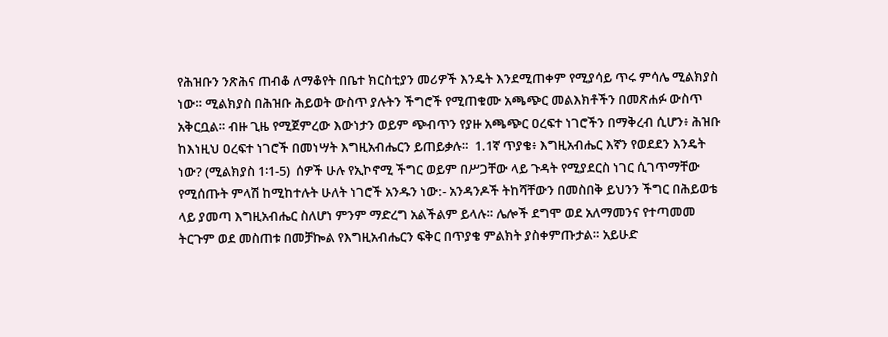የሕዝቡን ንጽሕና ጠብቆ ለማቆየት በቤተ ክርስቲያን መሪዎች እንዴት እንደሚጠቀም የሚያሳይ ጥሩ ምሳሌ ሚልክያስ ነው። ሚልክያስ በሕዝቡ ሕይወት ውስጥ ያሉትን ችግሮች የሚጠቁሙ አጫጭር መልእክቶችን በመጽሐፉ ውስጥ አቅርቧል። ብዙ ጊዜ የሚጀምረው እውነታን ወይም ጭብጥን የያዙ አጫጭር ዐረፍተ ነገሮችን በማቅረብ ሲሆን፥ ሕዝቡ ከእነዚህ ዐረፍተ ነገሮች በመነሣት እግዚአብሔርን ይጠይቃሉ።  1.1ኛ ጥያቄ፥ እግዚአብሔር እኛን የወደደን እንዴት ነው? (ሚልክያስ 1፡1-5)  ሰዎች ሁሉ የኢኮኖሚ ችግር ወይም በሥጋቸው ላይ ጉዳት የሚያደርስ ነገር ሲገጥማቸው የሚሰጡት ምላሽ ከሚከተሉት ሁለት ነገሮች አንዱን ነው:- አንዳንዶች ትከሻቸውን በመስበቅ ይህንን ችግር በሕይወቴ ላይ ያመጣ እግዚአብሔር ስለሆነ ምንም ማድረግ አልችልም ይላሉ። ሌሎች ደግሞ ወደ አለማመንና የተጣመመ ትርጉም ወደ መስጠቱ በመቻኰል የእግዚአብሔርን ፍቅር በጥያቄ ምልክት ያስቀምጡታል። አይሁድ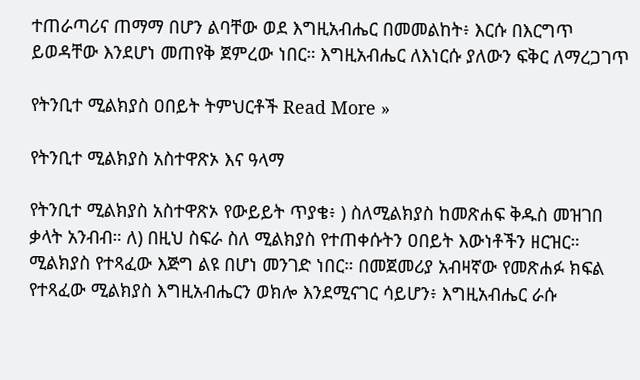ተጠራጣሪና ጠማማ በሆን ልባቸው ወደ እግዚአብሔር በመመልከት፥ እርሱ በእርግጥ ይወዳቸው እንደሆነ መጠየቅ ጀምረው ነበር። እግዚአብሔር ለእነርሱ ያለውን ፍቅር ለማረጋገጥ

የትንቢተ ሚልክያስ ዐበይት ትምህርቶች Read More »

የትንቢተ ሚልክያስ አስተዋጽኦ እና ዓላማ

የትንቢተ ሚልክያስ አስተዋጽኦ የውይይት ጥያቄ፥ ) ስለሚልክያስ ከመጽሐፍ ቅዱስ መዝገበ ቃላት አንብብ። ለ) በዚህ ስፍራ ስለ ሚልክያስ የተጠቀሱትን ዐበይት እውነቶችን ዘርዝር። ሚልክያስ የተጻፈው እጅግ ልዩ በሆነ መንገድ ነበር። በመጀመሪያ አብዛኛው የመጽሐፉ ክፍል የተጻፈው ሚልክያስ እግዚአብሔርን ወክሎ እንደሚናገር ሳይሆን፥ እግዚአብሔር ራሱ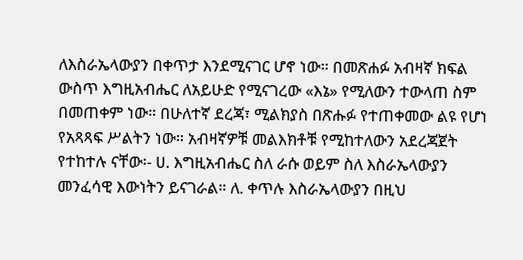ለእስራኤላውያን በቀጥታ እንደሚናገር ሆኖ ነው። በመጽሐፉ አብዛኛ ክፍል ውስጥ እግዚአብሔር ለአይሁድ የሚናገረው «እኔ» የሚለውን ተውላጠ ስም በመጠቀም ነው። በሁለተኛ ደረጃ፣ ሚልክያስ በጽሑፉ የተጠቀመው ልዩ የሆነ የአጻጻፍ ሥልትን ነው። አብዛኛዎቹ መልእክቶቹ የሚከተለውን አደረጃጀት የተከተሉ ናቸው፡- ሀ. እግዚአብሔር ስለ ራሱ ወይም ስለ እስራኤላውያን መንፈሳዊ እውነትን ይናገራል። ለ. ቀጥሉ እስራኤላውያን በዚህ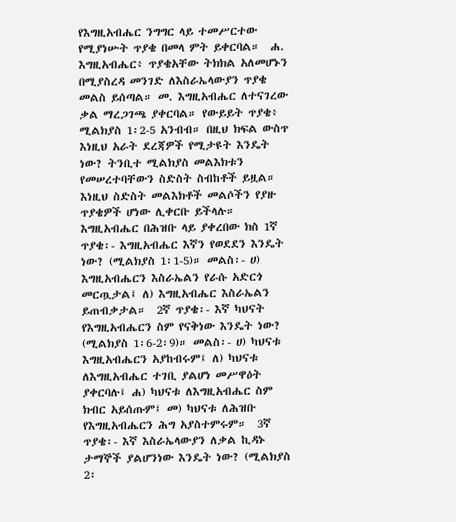የእግዚአብሔር ንግግር ላይ ተመሥርተው የሚያነሡት ጥያቄ በመላ ምት ይቀርባል።  ሐ. እግዚአብሔር፥ ጥያቄአቸው ትክክል አለመሆኑን በሚያስረዳ መንገድ ለእስራኤላውያን ጥያቄ መልስ ይሰጣል። መ. እግዚአብሔር ለተናገረው ቃል ማረጋገጫ ያቀርባል። የውይይት ጥያቄ፥ ሚልክያስ 1፡2-5 አንብብ። በዚህ ክፍል ውስጥ እነዚህ አራት ደረጃዎች የሚታዩት እንዴት ነው? ትንቢተ ሚልክያስ መልእክቱን የመሠረተባቸውን ስድስት ስብከቶች ይዟል። እነዚህ ስድስት መልእክቶች መልሶችን የያዙ ጥያቄዎች ሆነው ሊቀርቡ ይችላሉ።  እግዚአብሔር በሕዝቡ ላይ ያቀረበው ክስ 1ኛ ጥያቄ፡- እግዚአብሔር እኛን የወደደን እንዴት ነው? (ሚልክያስ 1፡1-5)። መልስ፡- ሀ) እግዚአብሔርን እስራኤልን የራሱ አድርጎ መርጧታል፤ ለ) እግዚአብሔር እስራኤልን ይጠብቃታል።  2ኛ ጥያቄ፡- እኛ ካህናት የእግዚአብሔርን ስም የናቅነው እንዴት ነው? (ሚልክያስ 1፡6-2፡9)። መልስ፡- ሀ) ካህናቱ እግዚአብሔርን አያከብሩም፤ ለ) ካህናቱ ለእግዚአብሔር ተገቢ ያልሆነ መሥዋዕት ያቀርባሉ፤ ሐ) ካህናቱ ለእግዚአብሔር ስም ክብር አይሰጡም፤ መ) ካህናቱ ለሕዝቡ የእግዚአብሔርን ሕግ አያስተምሩም።  3ኛ ጥያቄ፡- እኛ እስራኤላውያን ለቃል ኪዳኑ ታማኞች ያልሆንነው እንዴት ነው? (ሚልክያስ 2፡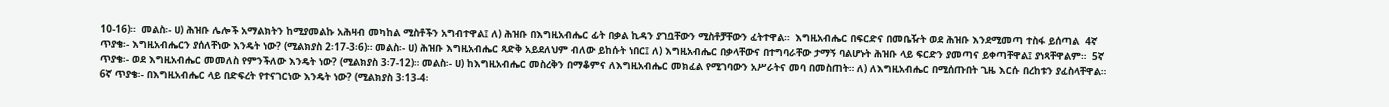10-16)።  መልስ፡- ሀ) ሕዝቡ ሌሎች አማልክትን ከሚያመልኩ አሕዛብ መካከል ሚስቶችን አግብተዋል፤ ለ) ሕዝቡ በእግዚአብሔር ፊት በቃል ኪዳን ያገቧቸውን ሚስቶቻቸውን ፈትተዋል።  እግዚአብሔር በፍርድና በመቤዥት ወደ ሕዝቡ እንደሚመጣ ተስፋ ይሰጣል  4ኛ ጥያቄ፡- እግዚአብሔርን ያሰለቸነው እንዴት ነው? (ሚልክያስ 2፡17-3፡6)። መልስ፡- ሀ) ሕዝቡ እግዚአብሔር ጻድቅ አይደለህም ብለው ይከሱት ነበር፤ ለ) እግዚአብሔር በቃላቸውና በተግባራቸው ታማኝ ባልሆኑት ሕዝቡ ላይ ፍርድን ያመጣና ይቀጣቸዋል፤ ያነጻቸዋልም።  5ኛ ጥያቄ፡- ወደ እግዚአብሔር መመለስ የምንችለው እንዴት ነው? (ሚልክያስ 3፡7-12)። መልስ፡- ሀ) ከእግዚአብሔር መስረቅን በማቆምና ለእግዚአብሔር መክፈል የሚገባውን አሥራትና መባ በመስጠት። ለ) ለእግዚአብሔር በሚሰጡበት ጊዜ እርሱ በረከቱን ያፈስላቸዋል።  6ኛ ጥያቄ፡- በእግዚአብሔር ላይ በድፍረት የተናገርነው እንዴት ነው? (ሚልክያስ 3፡13-4፡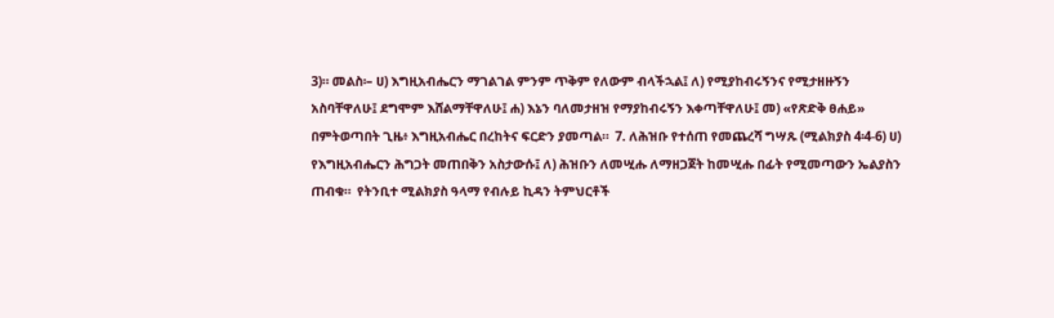3)። መልስ፡– ሀ) እግዚአብሔርን ማገልገል ምንም ጥቅም የለውም ብላችኋል፤ ለ) የሚያከብሩኝንና የሚታዘዙኝን አስባቸዋለሁ፤ ደግሞም እሸልማቸዋለሁ፤ ሐ) እኔን ባለመታዘዝ የማያከብሩኝን እቀጣቸዋለሁ፤ መ) «የጽድቅ ፀሐይ» በምትወጣበት ጊዜ፥ እግዚአብሔር በረከትና ፍርድን ያመጣል።  7. ለሕዝቡ የተሰጠ የመጨረሻ ግሣጹ (ሚልክያስ 4፡4-6) ሀ) የእግዚአብሔርን ሕግጋት መጠበቅን አስታውሱ፤ ለ) ሕዝቡን ለመሢሑ ለማዘጋጀት ከመሢሑ በፊት የሚመጣውን ኤልያስን ጠብቁ።  የትንቢተ ሚልክያስ ዓላማ የብሉይ ኪዳን ትምህርቶች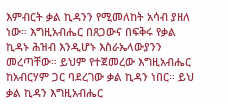እምብርት ቃል ኪዳንን የሚመለከት አሳብ ያዘለ ነው። እግዚአብሔር በጸጋውና በፍቅሩ የቃል ኪዳኑ ሕዝብ እንዲሆኑ እስራኤላውያንን መረጣቸው። ይህም የተጀመረው እግዚአብሔር ከአብርሃም ጋር ባደረገው ቃል ኪዳን ነበር። ይህ ቃል ኪዳን እግዚአብሔር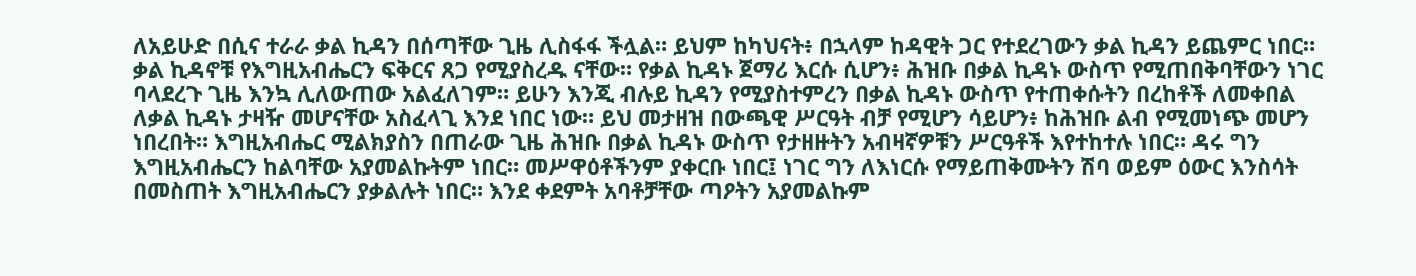ለአይሁድ በሲና ተራራ ቃል ኪዳን በሰጣቸው ጊዜ ሊስፋፋ ችሏል። ይህም ከካህናት፥ በኋላም ከዳዊት ጋር የተደረገውን ቃል ኪዳን ይጨምር ነበር። ቃል ኪዳኖቹ የእግዚአብሔርን ፍቅርና ጸጋ የሚያስረዱ ናቸው። የቃል ኪዳኑ ጀማሪ እርሱ ሲሆን፥ ሕዝቡ በቃል ኪዳኑ ውስጥ የሚጠበቅባቸውን ነገር ባላደረጉ ጊዜ እንኳ ሊለውጠው አልፈለገም። ይሁን እንጂ ብሉይ ኪዳን የሚያስተምረን በቃል ኪዳኑ ውስጥ የተጠቀሱትን በረከቶች ለመቀበል ለቃል ኪዳኑ ታዛዥ መሆናቸው አስፈላጊ እንደ ነበር ነው። ይህ መታዘዝ በውጫዊ ሥርዓት ብቻ የሚሆን ሳይሆን፥ ከሕዝቡ ልብ የሚመነጭ መሆን ነበረበት። እግዚአብሔር ሚልክያስን በጠራው ጊዜ ሕዝቡ በቃል ኪዳኑ ውስጥ የታዘዙትን አብዛኛዎቹን ሥርዓቶች እየተከተሉ ነበር። ዳሩ ግን እግዚአብሔርን ከልባቸው አያመልኩትም ነበር። መሥዋዕቶችንም ያቀርቡ ነበር፤ ነገር ግን ለእነርሱ የማይጠቅሙትን ሽባ ወይም ዕውር እንስሳት በመስጠት እግዚአብሔርን ያቃልሉት ነበር። እንደ ቀደምት አባቶቻቸው ጣዖትን አያመልኩም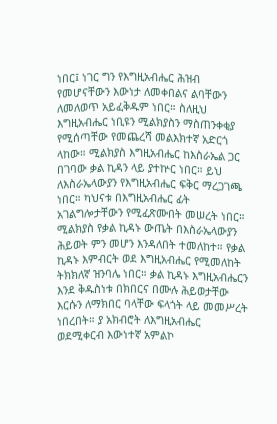ነበር፤ ነገር ግን የእግዚአብሔር ሕዝብ የመሆናቸውን እውነታ ለመቀበልና ልባቸውን ለመለወጥ አይፈቅዱም ነበር። ስለዚህ እግዚአብሔር ነቢዩን ሚልክያስን ማስጠንቀቂያ የሚሰጣቸው የመጨረሻ መልእክተኛ አድርጎ ላከው። ሚልክያስ እግዚአብሔር ከእስራኤል ጋር በገባው ቃል ኪዳን ላይ ያተኵር ነበር። ይህ ለእስራኤላውያን የእግዚአብሔር ፍቅር ማረጋገጫ ነበር። ካህናቱ በእግዚአብሔር ፊት አገልግሎታቸውን የሚፈጽሙበት መሠረት ነበር። ሚልክያስ የቃል ኪዳኑ ውጤት በእስራኤላውያን ሕይወት ምን መሆን እንዳለበት ተመለከተ። የቃል ኪዳኑ እምብርት ወደ እግዚአብሔር የሚመለከት ትክክለኛ ዝንባሌ ነበር። ቃል ኪዳኑ እግዚአብሔርን እንደ ቅዱስነቱ በክበርና በሙሉ ሕይወታቸው እርሱን ለማክበር ባላቸው ፍላጎት ላይ መመሥረት ነበረበት። ያ አክብሮት ለእግዚአብሔር ወደሚቀርብ እውነተኛ አምልኮ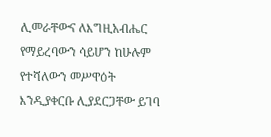ሊመራቸውና ለእግዚአብሔር የማይረባውን ሳይሆን ከሁሉም የተሻለውን መሥዋዕት እንዲያቀርቡ ሊያደርጋቸው ይገባ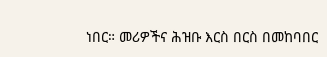ነበር። መሪዎችና ሕዝቡ እርስ በርስ በመከባበር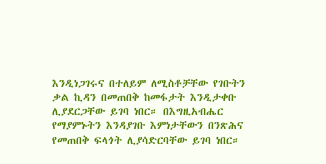እንዲነጋገሩና በተለይም ለሚስቶቻቸው የገቡትን ቃል ኪዳን በመጠበቅ ከመፋታት እንዲታቀቡ ሊያደርጋቸው ይገባ ነበር። በእግዚአብሔር የማያምኑትን እንዳያገቡ እምነታቸውን በንጽሕና የመጠበቅ ፍላጎት ሊያሳድርባቸው ይገባ ነበር።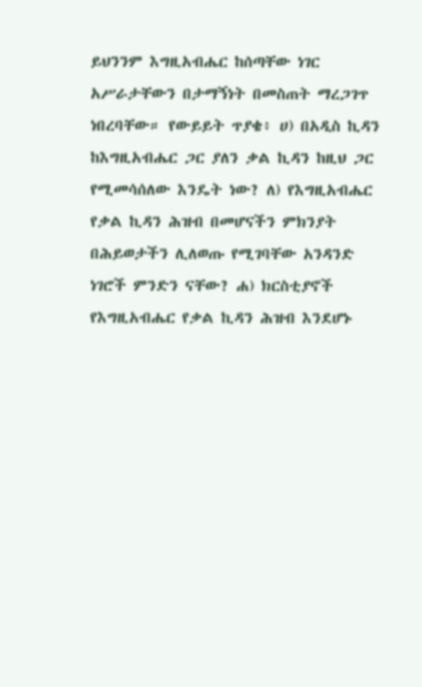ይህንንም እግዚአብሔር ከሰጣቸው ነገር አሥራታቸውን በታማኝነት በመስጠት ማረጋገጥ ነበረባቸው። የውይይት ጥያቄ፥ ሀ) በአዲስ ኪዳን ከእግዚአብሔር ጋር ያለን ቃል ኪዳን ከዚህ ጋር የሚመሳሰለው እንዴት ነው? ለ) የእግዚአብሔር የቃል ኪዳን ሕዝብ በመሆናችን ምክንያት በሕይወታችን ሊለወጡ የሚገባቸው አንዳንድ ነገሮች ምንድን ናቸው? ሐ) ክርስቲያኖች የእግዚአብሔር የቃል ኪዳን ሕዝብ እንደሆኑ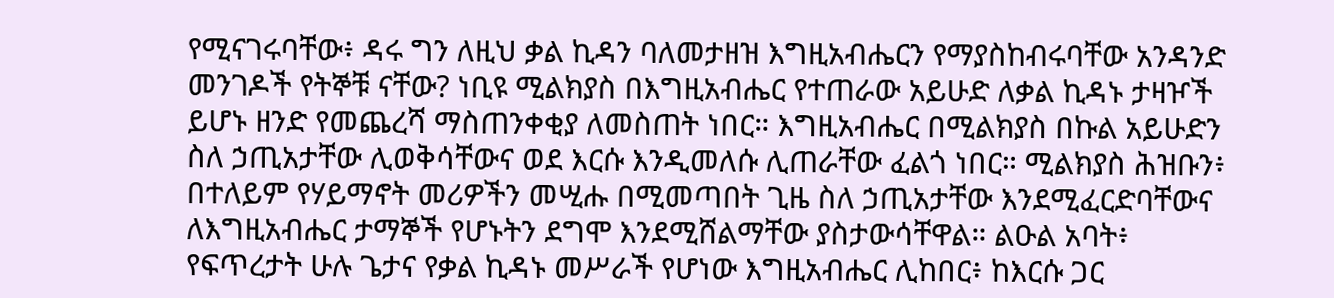የሚናገሩባቸው፥ ዳሩ ግን ለዚህ ቃል ኪዳን ባለመታዘዝ እግዚአብሔርን የማያስከብሩባቸው አንዳንድ መንገዶች የትኞቹ ናቸው? ነቢዩ ሚልክያስ በእግዚአብሔር የተጠራው አይሁድ ለቃል ኪዳኑ ታዛዦች ይሆኑ ዘንድ የመጨረሻ ማስጠንቀቂያ ለመስጠት ነበር። እግዚአብሔር በሚልክያስ በኩል አይሁድን ስለ ኃጢአታቸው ሊወቅሳቸውና ወደ እርሱ እንዲመለሱ ሊጠራቸው ፈልጎ ነበር። ሚልክያስ ሕዝቡን፥ በተለይም የሃይማኖት መሪዎችን መሢሑ በሚመጣበት ጊዜ ስለ ኃጢአታቸው እንደሚፈርድባቸውና ለእግዚአብሔር ታማኞች የሆኑትን ደግሞ እንደሚሸልማቸው ያስታውሳቸዋል። ልዑል አባት፥ የፍጥረታት ሁሉ ጌታና የቃል ኪዳኑ መሥራች የሆነው እግዚአብሔር ሊከበር፥ ከእርሱ ጋር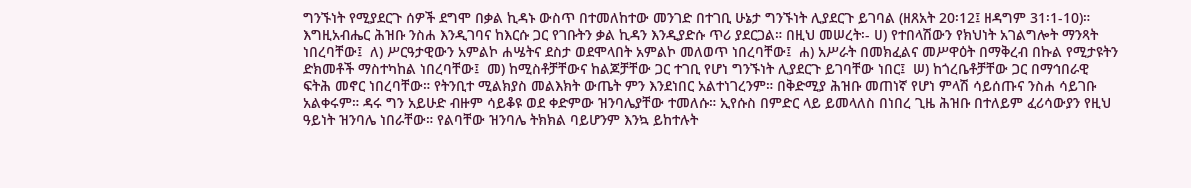ግንኙነት የሚያደርጉ ሰዎች ደግሞ በቃል ኪዳኑ ውስጥ በተመለከተው መንገድ በተገቢ ሁኔታ ግንኙነት ሊያደርጉ ይገባል (ዘጸአት 20፡12፤ ዘዳግም 31፡1-10)። እግዚአብሔር ሕዝቡ ንስሐ እንዲገባና ከእርሱ ጋር የገቡትን ቃል ኪዳን እንዲያድሱ ጥሪ ያደርጋል። በዚህ መሠረት፡- ሀ) የተበላሽውን የክህነት አገልግሎት ማንጻት ነበረባቸው፤  ለ) ሥርዓታዊውን አምልኮ ሐሤትና ደስታ ወደሞላበት አምልኮ መለወጥ ነበረባቸው፤  ሐ) አሥራት በመክፈልና መሥዋዕት በማቅረብ በኩል የሚታዩትን ድክመቶች ማስተካከል ነበረባቸው፤  መ) ከሚስቶቻቸውና ከልጆቻቸው ጋር ተገቢ የሆነ ግንኙነት ሊያደርጉ ይገባቸው ነበር፤  ሠ) ከጎረቤቶቻቸው ጋር በማኅበራዊ ፍትሕ መኖር ነበረባቸው። የትንቢተ ሚልክያስ መልእክት ውጤት ምን እንደነበር አልተነገረንም። በቅድሚያ ሕዝቡ መጠነኛ የሆነ ምላሽ ሳይሰጡና ንስሐ ሳይገቡ አልቀሩም። ዳሩ ግን አይሁድ ብዙም ሳይቆዩ ወደ ቀድምው ዝንባሌያቸው ተመለሱ። ኢየሱስ በምድር ላይ ይመላለስ በነበረ ጊዜ ሕዝቡ በተለይም ፈሪሳውያን የዚህ ዓይነት ዝንባሌ ነበራቸው። የልባቸው ዝንባሌ ትክክል ባይሆንም እንኳ ይከተሉት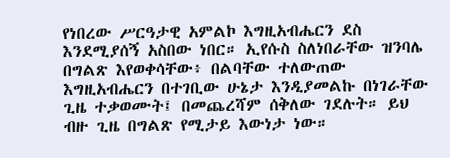የነበረው ሥርዓታዊ አምልኮ እግዚአብሔርን ደስ እንደሚያሰኝ አስበው ነበር። ኢየሱስ ስለነበራቸው ዝንባሌ በግልጽ እየወቀሳቸው፥ በልባቸው ተለውጠው እግዚአብሔርን በተገቢው ሁኔታ እንዲያመልኩ በነገራቸው ጊዜ ተቃወሙት፤ በመጨረሻም ሰቅለው ገደሉት። ይህ ብዙ ጊዜ በግልጽ የሚታይ እውነታ ነው።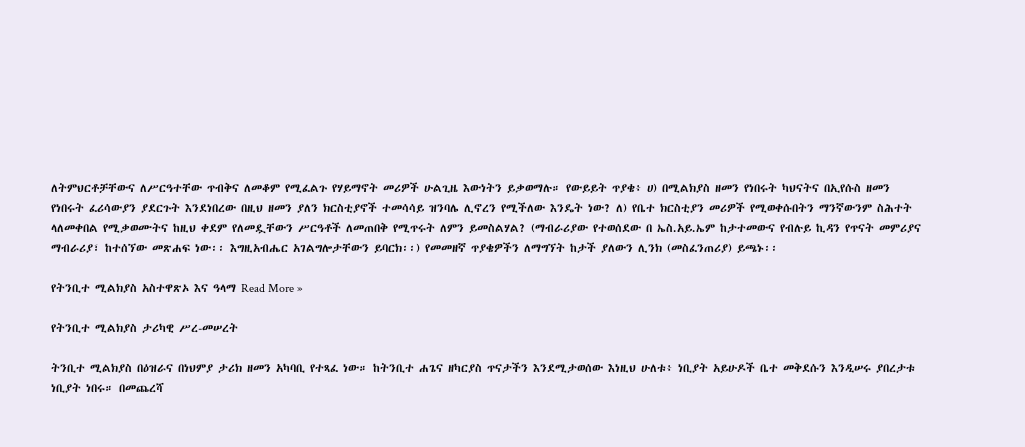ለትምህርቶቻቸውና ለሥርዓተቸው ጥብቅና ለመቆም የሚፈልጉ የሃይማኖት መሪዎች ሁልጊዜ እውነትን ይቃወማሉ። የውይይት ጥያቄ፥ ሀ) በሚልክያስ ዘመን የነበሩት ካህናትና በኢየሱስ ዘመን የነበሩት ፈሪሳውያን ያደርጉት እንደነበረው በዚህ ዘመን ያለን ክርስቲያኖች ተመሳሳይ ዝንባሌ ሊኖረን የሚችለው እንዴት ነው? ለ) የቤተ ክርስቲያን መሪዎች የሚወቀሱበትን ማንኛውንም ስሕተት ላለመቀበል የሚቃወሙትና ከዚህ ቀደም የለመዷቸውን ሥርዓቶች ለመጠበቅ የሚጥሩት ለምን ይመስልሃል? (ማብራሪያው የተወሰደው በ ኤስ.አይ.ኤም ከታተመውና የብሉይ ኪዳን የጥናት መምሪያና ማብራሪያ፣ ከተሰኘው መጽሐፍ ነው፡፡ እግዚአብሔር አገልግሎታቸውን ይባርክ፡፡) የመመዘኛ ጥያቄዎችን ለማግኘት ከታች ያለውን ሊንክ (መስፈንጠሪያ) ይጫኑ፡፡

የትንቢተ ሚልክያስ አስተዋጽኦ እና ዓላማ Read More »

የትንቢተ ሚልክያስ ታሪካዊ ሥረ-መሠረት

ትንቢተ ሚልክያስ በዕዝራና በነህምያ ታሪክ ዘመን አካባቢ የተጻፈ ነው። ከትንቢተ ሐጌና ዘካርያስ ጥናታችን እንደሚታወሰው እነዚህ ሁለቱ፥ ነቢያት አይሁዶች ቤተ መቅደሱን እንዲሠሩ ያበረታቱ ነቢያት ነበሩ። በመጨረሻ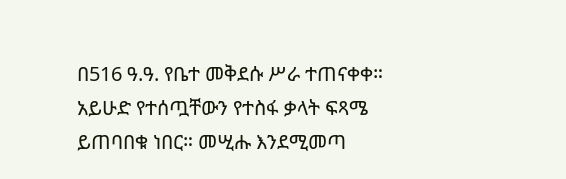በ516 ዓ.ዓ. የቤተ መቅደሱ ሥራ ተጠናቀቀ። አይሁድ የተሰጧቸውን የተስፋ ቃላት ፍጻሜ ይጠባበቁ ነበር። መሢሑ እንደሚመጣ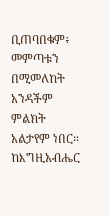ቢጠባበቁም፥ መምጣቱን በሚመለከት አንዳችም ምልክት አልታየም ነበር። ከእግዚአብሔር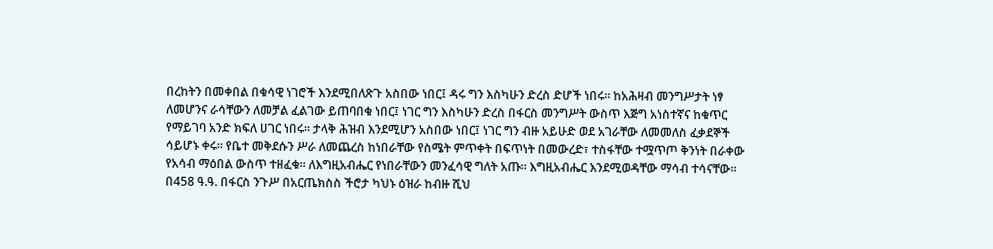በረከትን በመቀበል በቁሳዊ ነገሮች እንደሚበለጽጉ አስበው ነበር፤ ዳሩ ግን እስካሁን ድረስ ድሆች ነበሩ። ከአሕዛብ መንግሥታት ነፃ ለመሆንና ራሳቸውን ለመቻል ፈልገው ይጠባበቁ ነበር፤ ነገር ግን እስካሁን ድረስ በፋርስ መንግሥት ውስጥ እጅግ አነስተኛና ከቁጥር የማይገባ አንድ ክፍለ ሀገር ነበሩ፡፡ ታላቅ ሕዝብ እንደሚሆን አስበው ነበር፤ ነገር ግን ብዙ አይሁድ ወደ አገራቸው ለመመለስ ፈቃደኞች ሳይሆኑ ቀሩ። የቤተ መቅደሱን ሥራ ለመጨረስ ከነበራቸው የስሜት ምጥቀት በፍጥነት በመውረድ፣ ተስፋቸው ተሟጥጦ ቅንነት በራቀው የአሳብ ማዕበል ውስጥ ተዘፈቁ። ለእግዚአብሔር የነበራቸውን መንፈሳዊ ግለት አጡ። እግዚአብሔር እንደሚወዳቸው ማሳብ ተሳናቸው። በ458 ዓ.ዓ. በፋርስ ንጉሥ በአርጤክስስ ችሮታ ካህኑ ዕዝራ ከብዙ ሺህ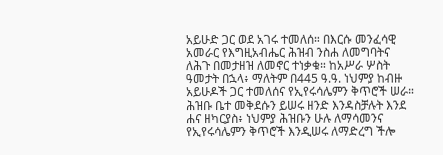አይሁድ ጋር ወደ አገሩ ተመለሰ። በእርሱ መንፈሳዊ አመራር የእግዚአብሔር ሕዝብ ንስሐ ለመግባትና ለሕጉ በመታዘዝ ለመኖር ተነቃቁ። ከአሥራ ሦስት ዓመታት በኋላ፥ ማለትም በ445 ዓ.ዓ. ነህምያ ከብዙ አይሁዶች ጋር ተመለሰና የኢየሩሳሌምን ቅጥሮች ሠራ። ሕዝቡ ቤተ መቅደሱን ይሠሩ ዘንድ እንዳስቻሉት እንደ ሐና ዘካርያስ፥ ነህምያ ሕዝቡን ሁሉ ለማሳመንና የኢየሩሳሌምን ቅጥሮች እንዲሠሩ ለማድረግ ችሎ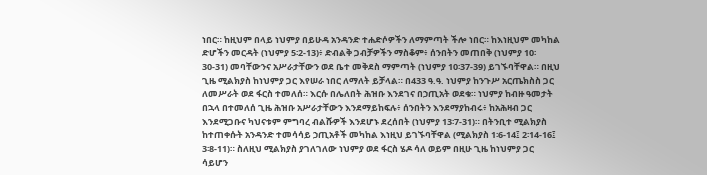ነበር። ከዚህም በላይ ነህምያ በይሁዳ አንዳንድ ተሐድሶዎችን ለማምጣት ችሎ ነበር። ከእነዚህም መካከል ድሆችን መርዳት (ነህምያ 5፡2-13)፥ ድብልቅ ጋብቻዎችን ማስቆም፥ ሰንበትን መጠበቅ (ነህምያ 10፡30-31) መባቸውንና አሥራታቸውን ወደ ቤተ መቅደስ ማምጣት (ነህምያ 10፡37-39) ይገኙባቸዋል። በዚህ ጊዜ ሚልክያስ ከነህምያ ጋር እየሠራ ነበር ለማለት ይቻላል። በ433 ዓ.ዓ. ነህምያ ከንጉሥ አርጤክስስ ጋር ለመሥራት ወደ ፋርስ ተመለሰ። እርሱ በሌለበት ሕዝቡ እንደገና በኃጢአት ወደቁ። ነህምያ ከብዙ ዓመታት በኋላ በተመለሰ ጊዜ ሕዝቡ አሥራታቸውን እንደማይከፍሉ፥ ሰንበትን እንደማያከብሩ፥ ከአሕዛብ ጋር እንደሚጋቡና ካህናቱም ምግባረ ብልሹዎች እንደሆኑ ደረሰበት (ነህምያ 13፡7-31)። በትንቢተ ሚልክያስ ከተጠቀሱት አንዳንድ ተመሳሳይ ኃጢአቶች መካከል እነዚህ ይገኙባቸዋል (ሚልክያስ 1፡6-14፤ 2፡14-16፤ 3፡8-11)። ስለዚህ ሚልክያስ ያገለገለው ነህምያ ወደ ፋርስ ሄዶ ሳለ ወይም በዚሁ ጊዜ ከነህምያ ጋር ሳይሆን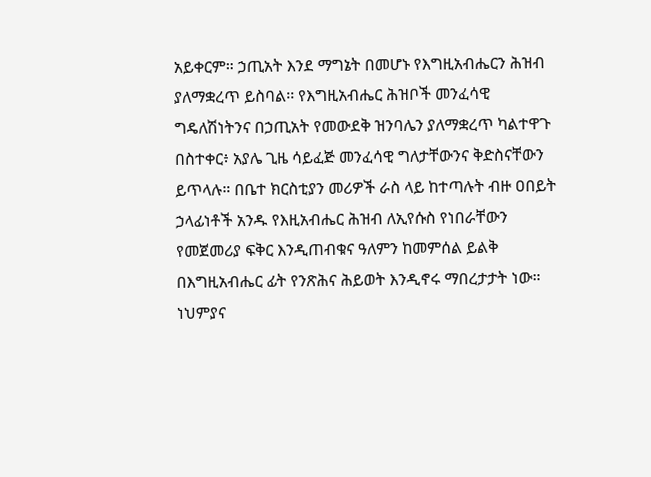አይቀርም። ኃጢአት እንደ ማግኔት በመሆኑ የእግዚአብሔርን ሕዝብ ያለማቋረጥ ይስባል፡፡ የእግዚአብሔር ሕዝቦች መንፈሳዊ ግዴለሽነትንና በኃጢአት የመውደቅ ዝንባሌን ያለማቋረጥ ካልተዋጉ በስተቀር፥ አያሌ ጊዜ ሳይፈጅ መንፈሳዊ ግለታቸውንና ቅድስናቸውን ይጥላሉ። በቤተ ክርስቲያን መሪዎች ራስ ላይ ከተጣሉት ብዙ ዐበይት ኃላፊነቶች አንዱ የእዚአብሔር ሕዝብ ለኢየሱስ የነበራቸውን የመጀመሪያ ፍቅር እንዲጠብቁና ዓለምን ከመምሰል ይልቅ በእግዚአብሔር ፊት የንጽሕና ሕይወት እንዲኖሩ ማበረታታት ነው። ነህምያና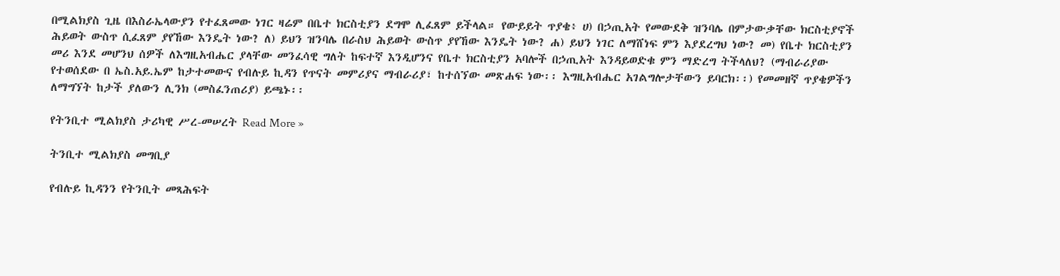በሚልክያስ ጊዜ በእስራኤላውያን የተፈጸመው ነገር ዛሬም በቤተ ክርስቲያን ደግሞ ሊፈጸም ይችላል። የውይይት ጥያቄ፥ ሀ) በኃጢአት የመውደቅ ዝንባሌ በምታውቃቸው ክርስቲያኖች ሕይወት ውስጥ ሲፈጸም ያየኸው እንዴት ነው? ለ) ይህን ዝንባሌ በራስህ ሕይወት ውስጥ ያየኸው እንዴት ነው? ሐ) ይህን ነገር ለማሸነፍ ምን እያደረግህ ነው? መ) የቤተ ክርስቲያን መሪ እንደ መሆንህ ሰዎች ለእግዚአብሔር ያላቸው መንፈሳዊ ግለት ከፍተኛ እንዲሆንና የቤተ ክርስቲያን አባሎች በኃጢአት እንዳይወድቁ ምን ማድረግ ትችላለህ? (ማብራሪያው የተወሰደው በ ኤስ.አይ.ኤም ከታተመውና የብሉይ ኪዳን የጥናት መምሪያና ማብራሪያ፣ ከተሰኘው መጽሐፍ ነው፡፡ እግዚአብሔር አገልግሎታቸውን ይባርክ፡፡) የመመዘኛ ጥያቄዎችን ለማግኘት ከታች ያለውን ሊንክ (መስፈንጠሪያ) ይጫኑ፡፡

የትንቢተ ሚልክያስ ታሪካዊ ሥረ-መሠረት Read More »

ትንቢተ ሚልክያስ መግቢያ

የብሉይ ኪዳንን የትንቢት መጻሕፍት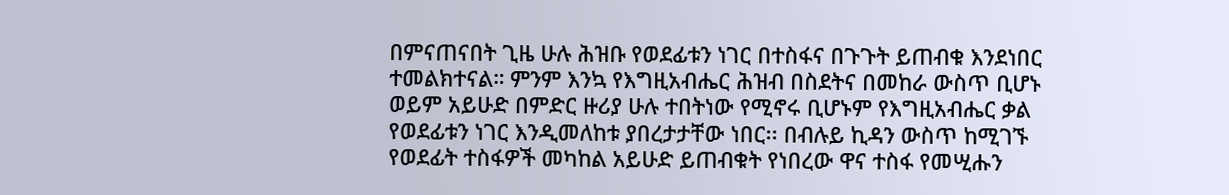በምናጠናበት ጊዜ ሁሉ ሕዝቡ የወደፊቱን ነገር በተስፋና በጉጉት ይጠብቁ እንደነበር ተመልክተናል። ምንም እንኳ የእግዚአብሔር ሕዝብ በስደትና በመከራ ውስጥ ቢሆኑ ወይም አይሁድ በምድር ዙሪያ ሁሉ ተበትነው የሚኖሩ ቢሆኑም የእግዚአብሔር ቃል የወደፊቱን ነገር እንዲመለከቱ ያበረታታቸው ነበር፡፡ በብሉይ ኪዳን ውስጥ ከሚገኙ የወደፊት ተስፋዎች መካከል አይሁድ ይጠብቁት የነበረው ዋና ተስፋ የመሢሑን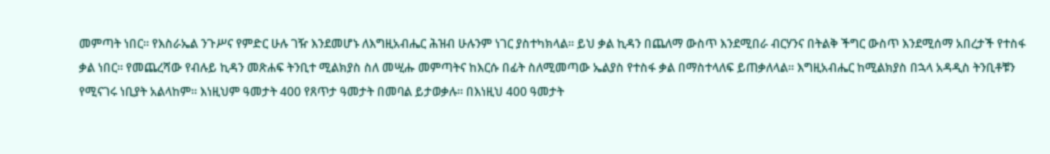መምጣት ነበር። የእስራኤል ንጉሥና የምድር ሁሉ ገዥ እንደመሆኑ ለእግዚአብሔር ሕዝብ ሁሉንም ነገር ያስተካክላል። ይህ ቃል ኪዳን በጨለማ ውስጥ እንደሚበራ ብርሃንና በትልቅ ችግር ውስጥ እንደሚሰማ አበረታች የተስፋ ቃል ነበር። የመጨረሻው የብሉይ ኪዳን መጽሐፍ ትንቢተ ሚልክያስ ስለ መሢሑ መምጣትና ከእርሱ በፊት ስለሚመጣው ኤልያስ የተስፋ ቃል በማስተላለፍ ይጠቃለላል። እግዚአብሔር ከሚልክያስ በኋላ አዳዲስ ትንቢቶቹን የሚናገሩ ነቢያት አልላከም። እነዚህም ዓመታት 400 የጸጥታ ዓመታት በመባል ይታወቃሉ። በእነዚህ 400 ዓመታት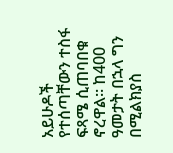አይሁዶች የተሰጣቸውን ተስፋ ፍጻሜ ሲጠባበቁ ኖረዋል። ከ400 ዓመታት በኋላ ግን በሚልክያስ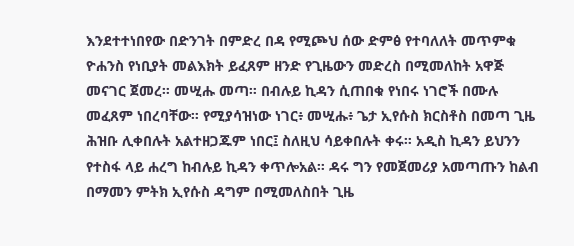እንደተተነበየው በድንገት በምድረ በዳ የሚጮህ ሰው ድምፅ የተባለለት መጥምቁ ዮሐንስ የነቢያት መልእክት ይፈጸም ዘንድ የጊዜውን መድረስ በሚመለከት አዋጅ መናገር ጀመረ። መሢሑ መጣ። በብሉይ ኪዳን ሲጠበቁ የነበሩ ነገሮች በሙሉ መፈጸም ነበረባቸው። የሚያሳዝነው ነገር፥ መሢሑ፥ ጌታ ኢየሱስ ክርስቶስ በመጣ ጊዜ ሕዝቡ ሊቀበሉት አልተዘጋጁም ነበር፤ ስለዚህ ሳይቀበሉት ቀሩ። አዲስ ኪዳን ይህንን የተስፋ ላይ ሐረግ ከብሉይ ኪዳን ቀጥሎአል። ዳሩ ግን የመጀመሪያ አመጣጡን ከልብ በማመን ምትክ ኢየሱስ ዳግም በሚመለስበት ጊዜ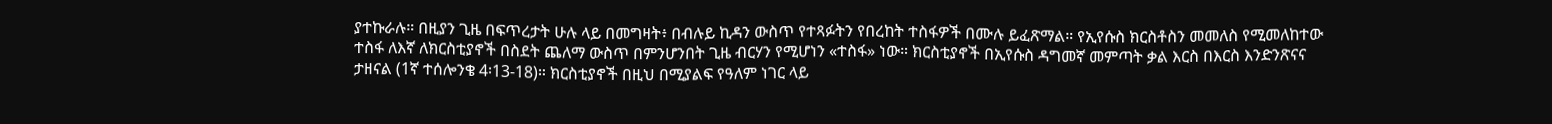ያተኩራሉ። በዚያን ጊዜ በፍጥረታት ሁሉ ላይ በመግዛት፥ በብሉይ ኪዳን ውስጥ የተጻፉትን የበረከት ተስፋዎች በሙሉ ይፈጽማል። የኢየሱስ ክርስቶስን መመለስ የሚመለከተው ተስፋ ለእኛ ለክርስቲያኖች በስደት ጨለማ ውስጥ በምንሆንበት ጊዜ ብርሃን የሚሆነን «ተስፋ» ነው። ክርስቲያኖች በኢየሱስ ዳግመኛ መምጣት ቃል እርስ በእርስ እንድንጽናና ታዘናል (1ኛ ተሰሎንቄ 4፡13-18)። ክርስቲያኖች በዚህ በሚያልፍ የዓለም ነገር ላይ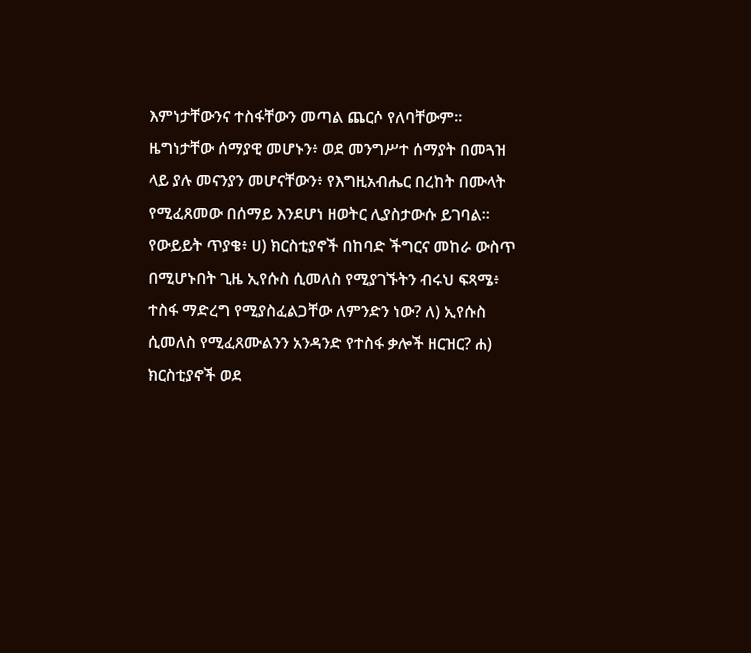እምነታቸውንና ተስፋቸውን መጣል ጨርሶ የለባቸውም። ዜግነታቸው ሰማያዊ መሆኑን፥ ወደ መንግሥተ ሰማያት በመጓዝ ላይ ያሉ መናንያን መሆናቸውን፥ የእግዚአብሔር በረከት በሙላት የሚፈጸመው በሰማይ እንደሆነ ዘወትር ሊያስታውሱ ይገባል። የውይይት ጥያቄ፥ ሀ) ክርስቲያኖች በከባድ ችግርና መከራ ውስጥ በሚሆኑበት ጊዜ ኢየሱስ ሲመለስ የሚያገኙትን ብሩህ ፍጻሜ፥ ተስፋ ማድረግ የሚያስፈልጋቸው ለምንድን ነው? ለ) ኢየሱስ ሲመለስ የሚፈጸሙልንን አንዳንድ የተስፋ ቃሎች ዘርዝር? ሐ) ክርስቲያኖች ወደ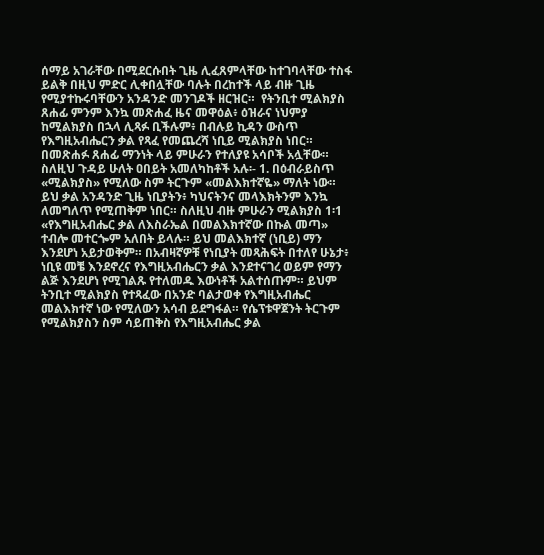ሰማይ አገራቸው በሚደርሱበት ጊዜ ሊፈጸምላቸው ከተገባላቸው ተስፋ ይልቅ በዚህ ምድር ሊቀበሏቸው ባሉት በረከተች ላይ ብዙ ጊዜ የሚያተኩሩባቸውን አንዳንድ መንገዶች ዘርዝር።  የትንቢተ ሚልክያስ ጸሐፊ ምንም እንኳ መጽሐፈ ዜና መዋዕል፥ ዕዝራና ነህምያ ከሚልክያስ በኋላ ሊጻፉ ቢችሉም፥ በብሉይ ኪዳን ውስጥ የእግዚአብሔርን ቃል የጻፈ የመጨረሻ ነቢይ ሚልክያስ ነበር። በመጽሐፉ ጸሐፊ ማንነት ላይ ምሁራን የተለያዩ አሳቦች አሏቸው። ስለዚህ ጉዳይ ሁለት ዐበይት አመለካከቶች አሉ፡- 1. በዕብራይስጥ «ሚልክያስ» የሚለው ስም ትርጉም «መልእክተኛዬ» ማለት ነው። ይህ ቃል አንዳንድ ጊዜ ነቢያትን፥ ካህናትንና መላእክትንም እንኳ ለመግለጥ የሚጠቅም ነበር። ስለዚህ ብዙ ምሁራን ሚልክያስ 1፡1 «የእግዚአብሔር ቃል ለእስራኤል በመልእክተኛው በኩል መጣ» ተብሎ መተርጐም አለበት ይላሉ። ይህ መልእክተኛ (ነቢይ) ማን እንደሆነ አይታወቅም። በአብዛኛዎቹ የነቢያት መጻሕፍት በተለየ ሁኔታ፥ ነቢዩ መቼ እንደኖረና የእግዚአብሔርን ቃል እንደተናገረ ወይም የማን ልጅ እንደሆነ የሚገልጹ የተለመዱ እውነቶች አልተሰጡም። ይህም ትንቢተ ሚልክያስ የተጻፈው በአንድ ባልታወቀ የእግዚአብሔር መልእክተኛ ነው የሚለውን አሳብ ይደግፋል። የሴፕቱዋጀንት ትርጉም የሚልክያስን ስም ሳይጠቅስ የእግዚአብሔር ቃል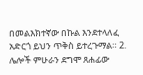በመልእክተኛው በኩል እንደተላለፈ አድርጎ ይህን ጥቅስ ይተረጉማል። 2. ሌሎች ምሁራን ደግሞ ጸሐፊው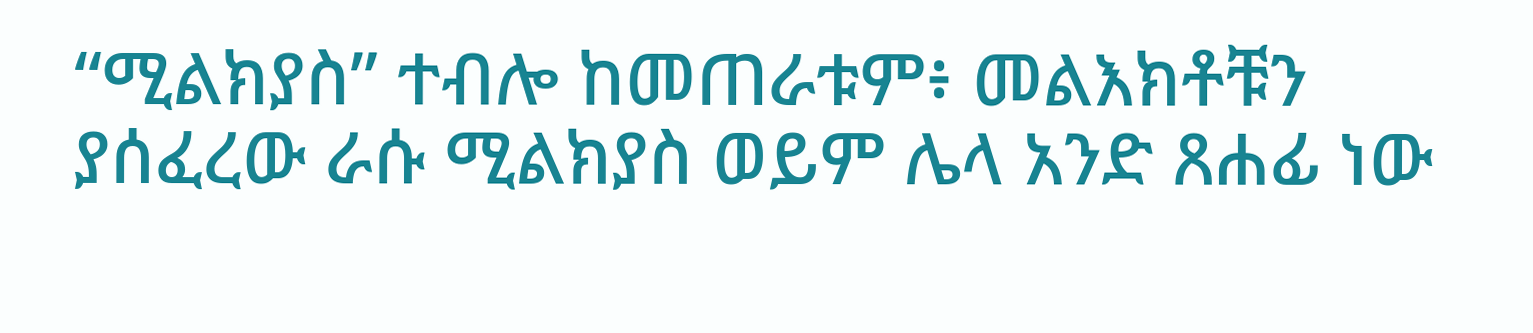“ሚልክያስ” ተብሎ ከመጠራቱም፥ መልእክቶቹን ያሰፈረው ራሱ ሚልክያስ ወይም ሌላ አንድ ጸሐፊ ነው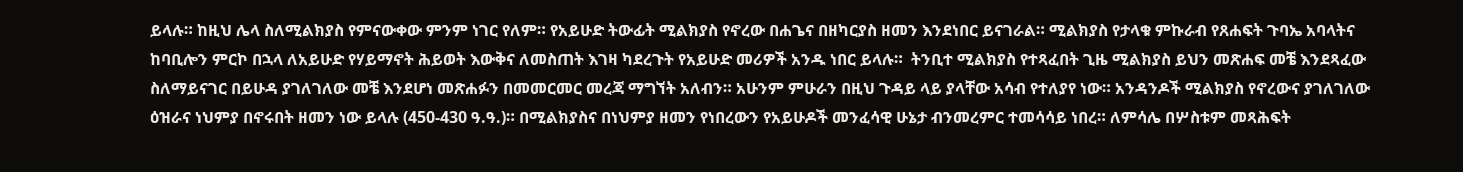ይላሉ። ከዚህ ሌላ ስለሚልክያስ የምናውቀው ምንም ነገር የለም። የአይሁድ ትውፊት ሚልክያስ የኖረው በሐጌና በዘካርያስ ዘመን እንደነበር ይናገራል። ሚልክያስ የታላቁ ምኩራብ የጸሐፍት ጉባኤ አባላትና ከባቢሎን ምርኮ በኋላ ለአይሁድ የሃይማኖት ሕይወት እውቅና ለመስጠት እገዛ ካደረጉት የአይሁድ መሪዎች አንዱ ነበር ይላሉ።  ትንቢተ ሚልክያስ የተጻፈበት ጊዜ ሚልክያስ ይህን መጽሐፍ መቼ እንደጻፈው ስለማይናገር በይሁዳ ያገለገለው መቼ እንደሆነ መጽሐፉን በመመርመር መረጃ ማግኘት አለብን። አሁንም ምሁራን በዚህ ጉዳይ ላይ ያላቸው አሳብ የተለያየ ነው። አንዳንዶች ሚልክያስ የኖረውና ያገለገለው ዕዝራና ነህምያ በኖሩበት ዘመን ነው ይላሉ (450-430 ዓ.ዓ.)። በሚልክያስና በነህምያ ዘመን የነበረውን የአይሁዶች መንፈሳዊ ሁኔታ ብንመረምር ተመሳሳይ ነበረ። ለምሳሌ በሦስቱም መጻሕፍት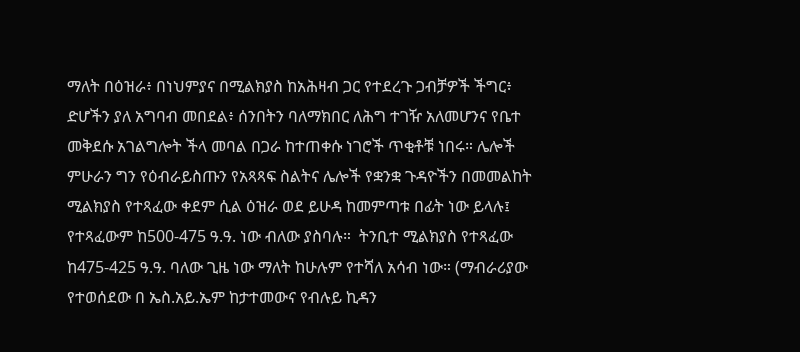ማለት በዕዝራ፥ በነህምያና በሚልክያስ ከአሕዛብ ጋር የተደረጉ ጋብቻዎች ችግር፥ ድሆችን ያለ አግባብ መበደል፥ ሰንበትን ባለማክበር ለሕግ ተገዥ አለመሆንና የቤተ መቅደሱ አገልግሎት ችላ መባል በጋራ ከተጠቀሱ ነገሮች ጥቂቶቹ ነበሩ። ሌሎች ምሁራን ግን የዕብራይስጡን የአጻጻፍ ስልትና ሌሎች የቋንቋ ጉዳዮችን በመመልከት ሚልክያስ የተጻፈው ቀደም ሲል ዕዝራ ወደ ይሁዳ ከመምጣቱ በፊት ነው ይላሉ፤ የተጻፈውም ከ500-475 ዓ.ዓ. ነው ብለው ያስባሉ።  ትንቢተ ሚልክያስ የተጻፈው ከ475-425 ዓ.ዓ. ባለው ጊዜ ነው ማለት ከሁሉም የተሻለ አሳብ ነው። (ማብራሪያው የተወሰደው በ ኤስ.አይ.ኤም ከታተመውና የብሉይ ኪዳን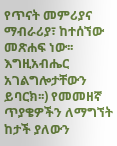የጥናት መምሪያና ማብራሪያ፣ ከተሰኘው መጽሐፍ ነው፡፡ እግዚአብሔር አገልግሎታቸውን ይባርክ፡፡) የመመዘኛ ጥያቄዎችን ለማግኘት ከታች ያለውን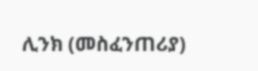ሊንክ (መስፈንጠሪያ)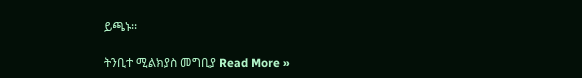ይጫኑ፡፡

ትንቢተ ሚልክያስ መግቢያ Read More »